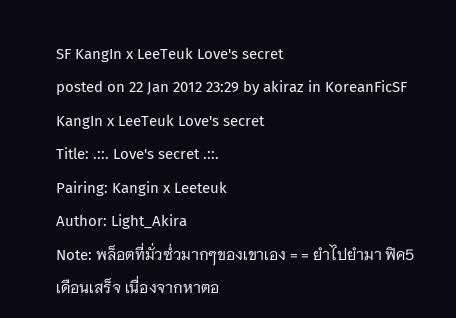SF KangIn x LeeTeuk Love's secret
posted on 22 Jan 2012 23:29 by akiraz in KoreanFicSF KangIn x LeeTeuk Love's secret
Title: .::. Love's secret .::.
Pairing: Kangin x Leeteuk
Author: Light_Akira
Note: พล็อตที่มั่วซํ่วมากๆของเขาเอง = = ยำไปยำมา ฟิค5เดือนเสร็จ เนื่องจากหาตอ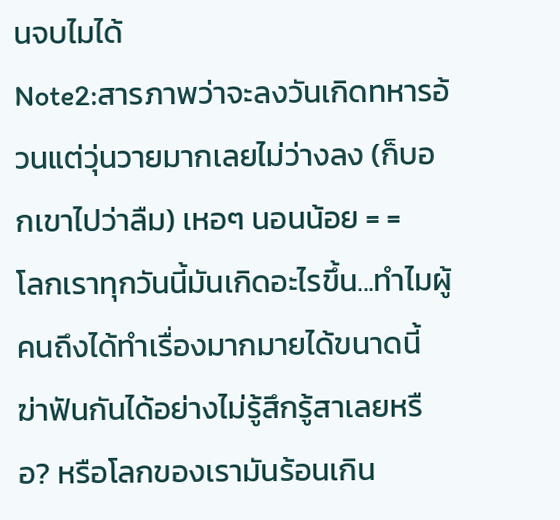นจบไมได้
Note2:สารภาพว่าจะลงวันเกิดทหารอ้วนแต่วุ่นวายมากเลยไม่ว่างลง (ก็บอกเขาไปว่าลืม) เหอๆ นอนน้อย = =
โลกเราทุกวันนี้มันเกิดอะไรขึ้น...ทำไมผู้คนถึงได้ทำเรื่องมากมายได้ขนาดนี้ ฆ่าฟันกันได้อย่างไม่รู้สึกรู้สาเลยหรือ? หรือโลกของเรามันร้อนเกิน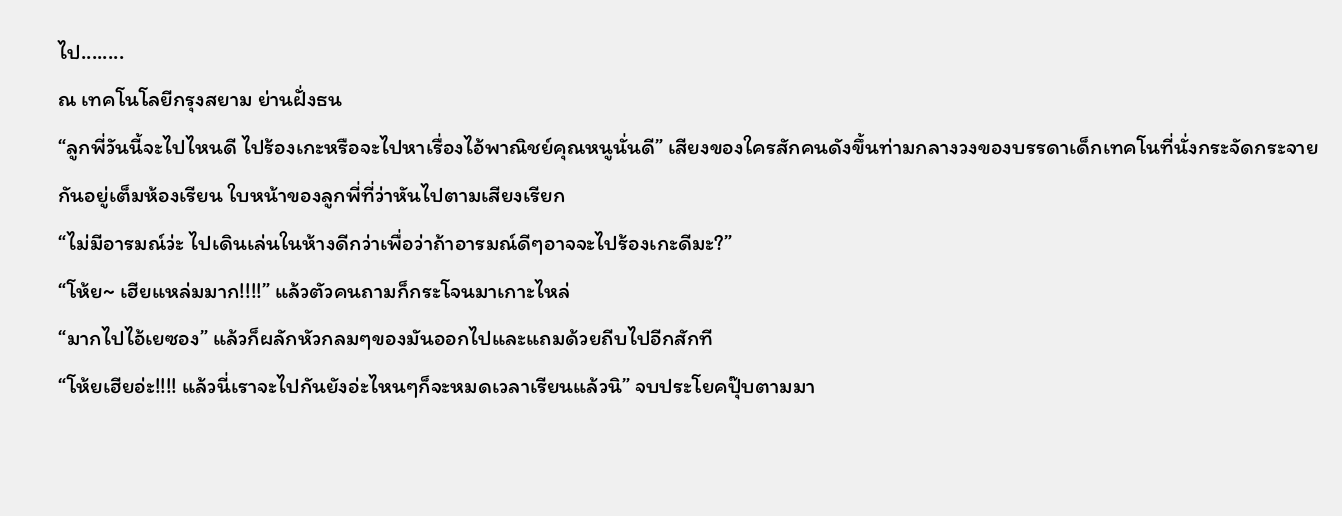ไป........
ณ เทคโนโลยีกรุงสยาม ย่านฝั่งธน
“ลูกพี่วันนี้จะไปไหนดี ไปร้องเกะหรือจะไปหาเรื่องไอ้พาณิชย์คุณหนูนั่นดี” เสียงของใครสักคนดังขึ้นท่ามกลางวงของบรรดาเด็กเทคโนที่นั่งกระจัดกระจายกันอยู่เต็มห้องเรียน ใบหน้าของลูกพี่ที่ว่าหันไปตามเสียงเรียก
“ไม่มีอารมณ์ว่ะ ไปเดินเล่นในห้างดีกว่าเพื่อว่าถ้าอารมณ์ดีๆอาจจะไปร้องเกะดีมะ?”
“โห้ย~ เฮียแหล่มมาก!!!!” แล้วตัวคนถามก็กระโจนมาเกาะไหล่
“มากไปไอ้เยซอง” แล้วก็ผลักหัวกลมๆของมันออกไปและแถมด้วยถีบไปอีกสักที
“โห้ยเฮียอ่ะ!!!! แล้วนี่เราจะไปกันยังอ่ะไหนๆก็จะหมดเวลาเรียนแล้วนิ” จบประโยคปุ๊บตามมา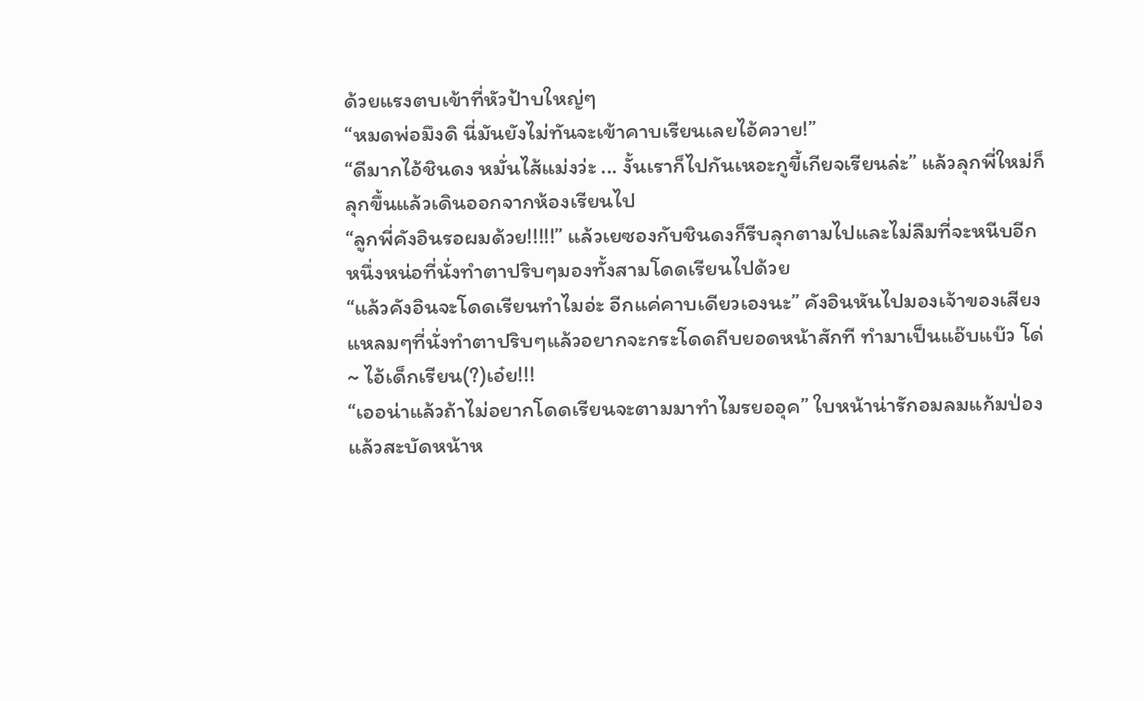ด้วยแรงตบเข้าที่หัวป้าบใหญ่ๆ
“หมดพ่อมึงดิ นี่มันยังไม่ทันจะเข้าคาบเรียนเลยไอ้ควาย!”
“ดีมากไอ้ชินดง หมั่นไส้แม่งว่ะ ... งั้นเราก็ไปกันเหอะกูขี้เกียจเรียนล่ะ” แล้วลุกพี่ใหม่ก็ลุกขึ้นแล้วเดินออกจากห้องเรียนไป
“ลูกพี่คังอินรอผมด้วย!!!!!” แล้วเยซองกับชินดงก็รีบลุกตามไปและไม่ลืมที่จะหนีบอีกหนึ่งหน่อที่นั่งทำตาปริบๆมองทั้งสามโดดเรียนไปด้วย
“แล้วคังอินจะโดดเรียนทำไมอ่ะ อีกแค่คาบเดียวเองนะ” คังอินหันไปมองเจ้าของเสียงแหลมๆที่นั่งทำตาปริบๆแล้วอยากจะกระโดดถีบยอดหน้าสักที ทำมาเป็นแอ๊บแบ๊ว โด่~ ไอ้เด็กเรียน(?)เอ๋ย!!!
“เออน่าแล้วถ้าไม่อยากโดดเรียนจะตามมาทำไมรยออุค” ใบหน้าน่ารักอมลมแก้มป่องแล้วสะบัดหน้าห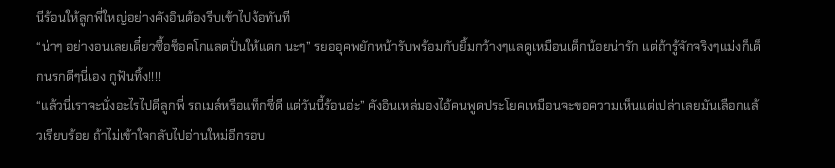นีร้อนให้ลูกพี่ใหญ่อย่างคังอินต้องรีบเข้าไปง้อทันที
“น่าๆ อย่างอนเลยเดี๋ยวซื้อช็อคโกแลตปั่นให้แดก นะๆ” รยออุคพยักหน้ารับพร้อมกับยิ้มกว้างๆแลดูเหมือนเด็กน้อยน่ารัก แต่ถ้ารู้จักจริงๆแม่งก็เด็กนรกดีๆนี่เอง กูฟันทิ้ง!!!!
“แล้วนี่เราจะนั่งอะไรไปดีลูกพี่ รถเมล์หรือแท็กซี่ดี แต่วันนี้ร้อนอ่ะ” คังอินเหล่มองไอ้คนพูดประโยคเหมือนจะขอความเห็นแต่เปล่าเลยมันเลือกแล้วเรียบร้อย ถ้าไม่เข้าใจกลับไปอ่านใหม่อีกรอบ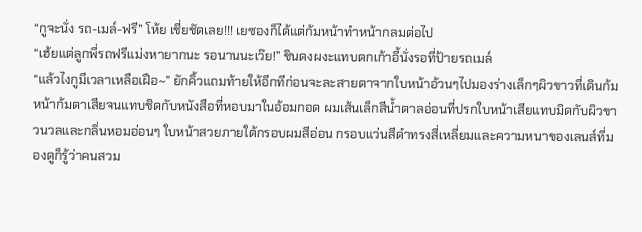“กูจะนั่ง รถ-เมล์-ฟรี” โห้ย เชี่ยชัดเลย!!! เยซองก็ได้แต่ก้มหน้าทำหน้ากลมต่อไป
“เฮ้ยแต่ลูกพี่รถฟรีแม่งหายากนะ รอนานนะเว๊ย!” ชินดงผงะแทบตกเก้าอี้นั่งรอที่ป้ายรถเมล์
“แล้วไงกูมีเวลาเหลือเฝือ~” ยักคิ้วแถมท้ายให้อีกทีก่อนจะละสายตาจากใบหน้าอ้วนๆไปมองร่างเล็กๆผิวขาวที่เดินก้มหน้าก้มตาเสียจนแทบชิดกับหนังสือที่หอบมาในอ้อมกอด ผมเส้นเล็กสีน้ำตาลอ่อนที่ปรกใบหน้าเสียแทบมิดกับผิวขาวนวลและกลิ่นหอมอ่อนๆ ใบหน้าสวยภายใต้กรอบผมสีอ่อน กรอบแว่นสีดำทรงสี่เหลี่ยมและความหนาของเลนส์ที่มองดูก็รู้ว่าคนสวม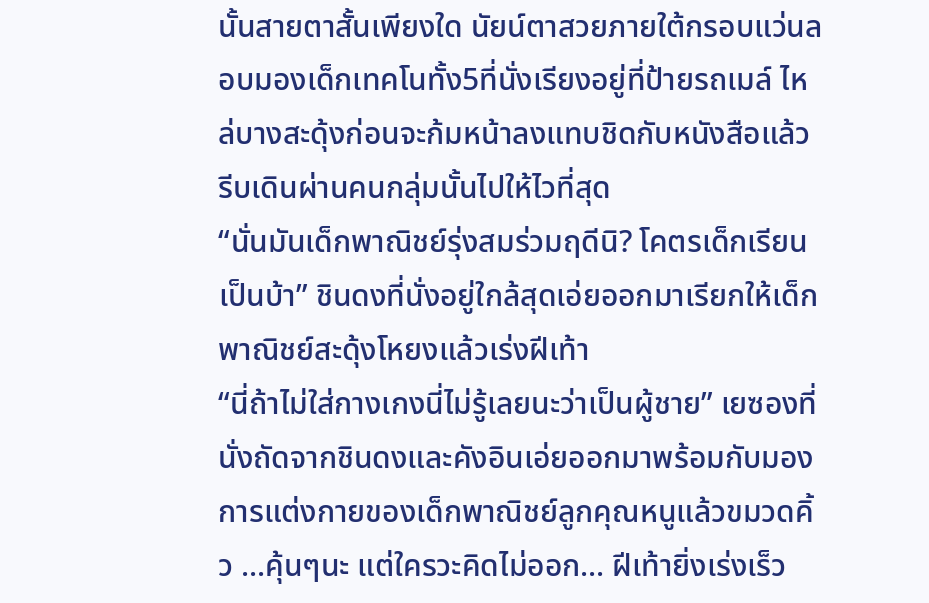นั้นสายตาสั้นเพียงใด นัยน์ตาสวยภายใต้กรอบแว่นลอบมองเด็กเทคโนทั้ง5ที่นั่งเรียงอยู่ที่ป้ายรถเมล์ ไหล่บางสะดุ้งก่อนจะก้มหน้าลงแทบชิดกับหนังสือแล้วรีบเดินผ่านคนกลุ่มนั้นไปให้ไวที่สุด
“นั่นมันเด็กพาณิชย์รุ่งสมร่วมฤดีนิ? โคตรเด็กเรียนเป็นบ้า” ชินดงที่นั่งอยู่ใกล้สุดเอ่ยออกมาเรียกให้เด็กพาณิชย์สะดุ้งโหยงแล้วเร่งฝีเท้า
“นี่ถ้าไม่ใส่กางเกงนี่ไม่รู้เลยนะว่าเป็นผู้ชาย” เยซองที่นั่งถัดจากชินดงและคังอินเอ่ยออกมาพร้อมกับมองการแต่งกายของเด็กพาณิชย์ลูกคุณหนูแล้วขมวดคิ้ว ...คุ้นๆนะ แต่ใครวะคิดไม่ออก... ฝีเท้ายิ่งเร่งเร็ว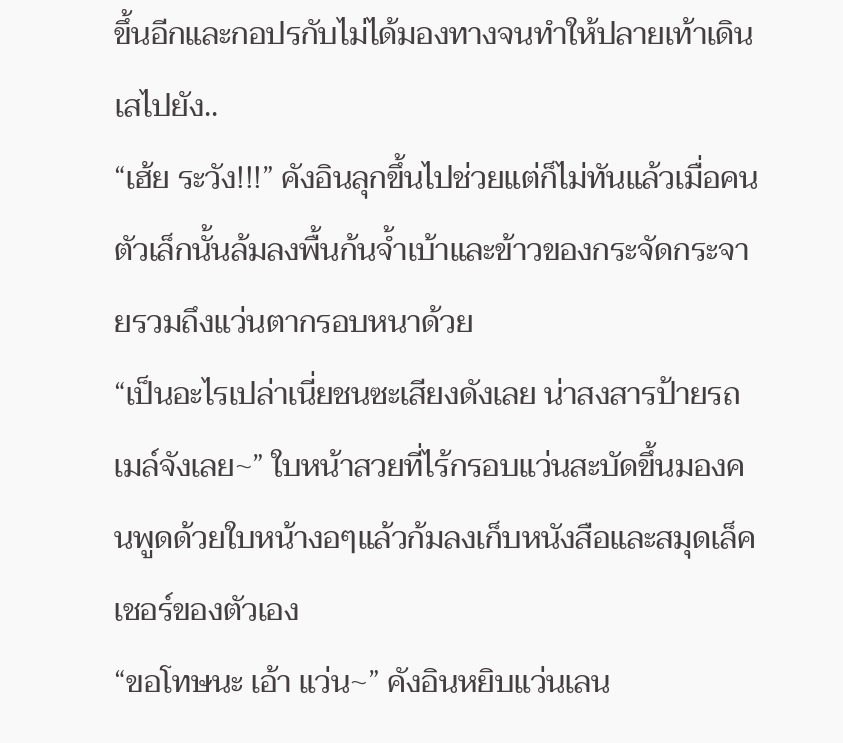ขึ้นอีกและกอปรกับไม่ได้มองทางจนทำให้ปลายเท้าเดินเสไปยัง..
“เฮ้ย ระวัง!!!” คังอินลุกขึ้นไปช่วยแต่ก็ไม่ทันแล้วเมื่อคนตัวเล็กนั้นล้มลงพื้นก้นจ้ำเบ้าและข้าวของกระจัดกระจายรวมถึงแว่นตากรอบหนาด้วย
“เป็นอะไรเปล่าเนี่ยชนซะเสียงดังเลย น่าสงสารป้ายรถเมล์จังเลย~” ใบหน้าสวยที่ไร้กรอบแว่นสะบัดขึ้นมองคนพูดด้วยใบหน้างอๆแล้วก้มลงเก็บหนังสือและสมุดเล็คเชอร์ของตัวเอง
“ขอโทษนะ เอ้า แว่น~” คังอินหยิบแว่นเลน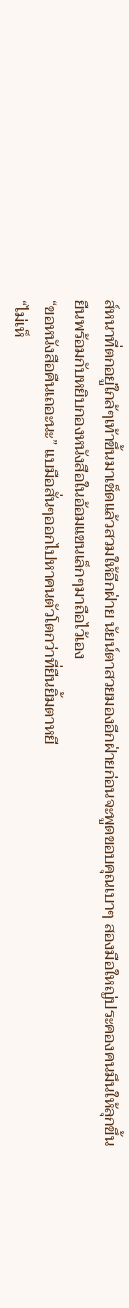ส์หนาที่ตกอยู่ใกล้ๆเท้าขึ้นมาเช็ดแล้วสวมให้อีกฝ่าย นัยน์ตาสวยมองอีกฝ่ายก่อนจะพูดขอบคุณเบาๆ สองมือใหญ่ประคองคนมึนให้ลุกขึ้นยืนพร้อมกับหยิบกองหนังสือในอ้อมแขนเล็กๆมาถือไว้เอง
“ขอหนังสือคืนเถอะนะ” แบมือสั่นๆออกไปหาคนตัวโตกว่าที่ยืนยิ้มตาหยี
“ไม่เห็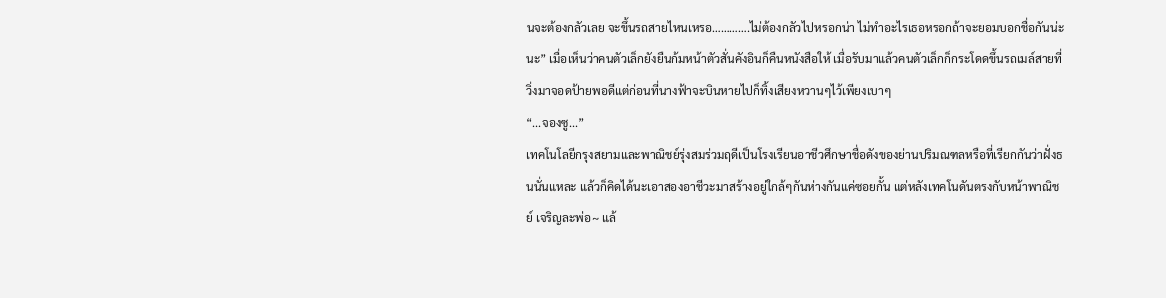นจะต้องกลัวเลย จะขึ้นรถสายไหนเหรอ………….ไม่ต้องกลัวไปหรอกน่า ไม่ทำอะไรเธอหรอกถ้าจะยอมบอกชื่อกันน่ะนะ” เมื่อเห็นว่าคนตัวเล็กยังยืนก้มหน้าตัวสั่นคังอินก็คืนหนังสือให้ เมื่อรับมาแล้วคนตัวเล็กก็กระโดดขึ้นรถเมล์สายที่วิ่งมาจอดป้ายพอดีแต่ก่อนที่นางฟ้าจะบินหายไปก็ทิ้งเสียงหวานๆไว้เพียงเบาๆ
“...จองซู...”
เทคโนโลยีกรุงสยามและพาณิชย์รุ่งสมร่วมฤดีเป็นโรงเรียนอาชีวศึกษาชื่อดังของย่านปริมณฑลหรือที่เรียกกันว่าฝั่งธนนั่นแหละ แล้วก็คิดได้นะเอาสองอาชีวะมาสร้างอยู่ใกล้ๆกันห่างกันแค่ซอยกั้น แต่หลังเทคโนดันตรงกับหน้าพาณิชย์ เจริญละพ่อ~ แล้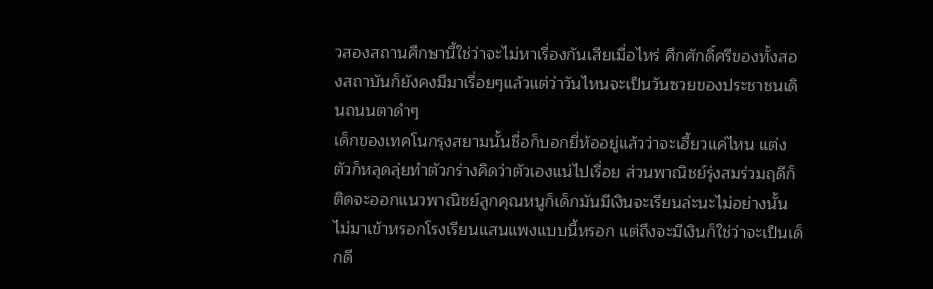วสองสถานศึกษานี้ใช่ว่าจะไม่หาเรื่องกันเสียเมื่อไหร่ ศึกศักดิ์ศรีของทั้งสองสถาบันก็ยังคงมีมาเรื่อยๆแล้วแต่ว่าวันไหนจะเป็นวันซวยของประชาชนเดินถนนตาดำๆ
เด็กของเทคโนกรุงสยามนั้นชื่อก็บอกยี่ห้ออยู่แล้วว่าจะเฮี้ยวแค่ไหน แต่งตัวก็หลุดลุ่ยทำตัวกร่างคิดว่าตัวเองแน่ไปเรื่อย ส่วนพาณิชย์รุ่งสมร่วมฤดีก็ติดจะออกแนวพาณิชย์ลูกคุณหนูก็เด็กมันมีเงินจะเรียนล่ะนะไม่อย่างนั้นไม่มาเข้าหรอกโรงเรียนแสนแพงแบบนี้หรอก แต่ถึงจะมีเงินก็ใช่ว่าจะเป็นเด็กดี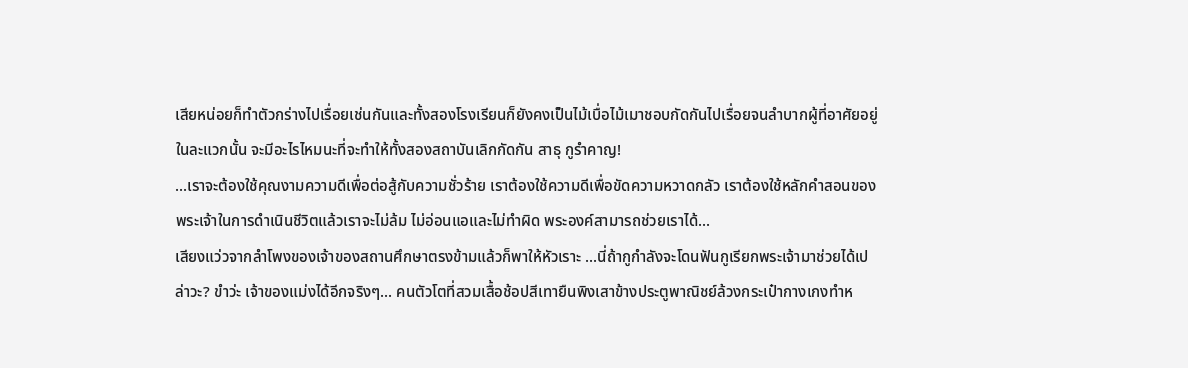เสียหน่อยก็ทำตัวกร่างไปเรื่อยเช่นกันและทั้งสองโรงเรียนก็ยังคงเป็นไม้เบื่อไม้เมาชอบกัดกันไปเรื่อยจนลำบากผู้ที่อาศัยอยู่ในละแวกนั้น จะมีอะไรไหมนะที่จะทำให้ทั้งสองสถาบันเลิกกัดกัน สาธุ กูรำคาญ!
...เราจะต้องใช้คุณงามความดีเพื่อต่อสู้กับความชั่วร้าย เราต้องใช้ความดีเพื่อขัดความหวาดกลัว เราต้องใช้หลักคำสอนของพระเจ้าในการดำเนินชีวิตแล้วเราจะไม่ล้ม ไม่อ่อนแอและไม่ทำผิด พระองค์สามารถช่วยเราได้...
เสียงแว่วจากลำโพงของเจ้าของสถานศึกษาตรงข้ามแล้วก็พาให้หัวเราะ ...นี่ถ้ากูกำลังจะโดนฟันกูเรียกพระเจ้ามาช่วยได้เปล่าวะ? ขำว่ะ เจ้าของแม่งได้อีกจริงๆ... คนตัวโตที่สวมเสื้อช้อปสีเทายืนพิงเสาข้างประตูพาณิชย์ล้วงกระเป๋ากางเกงทำห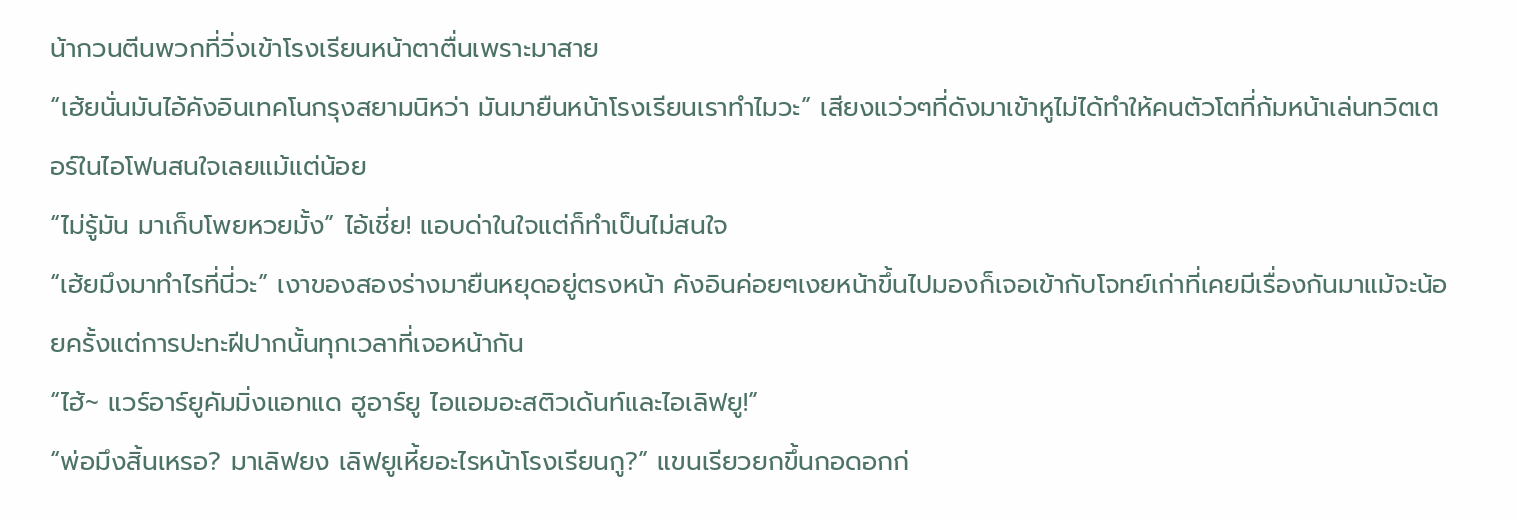น้ากวนตีนพวกที่วิ่งเข้าโรงเรียนหน้าตาตื่นเพราะมาสาย
“เฮ้ยนั่นมันไอ้คังอินเทคโนกรุงสยามนิหว่า มันมายืนหน้าโรงเรียนเราทำไมวะ” เสียงแว่วๆที่ดังมาเข้าหูไม่ได้ทำให้คนตัวโตที่ก้มหน้าเล่นทวิตเตอร์ในไอโฟนสนใจเลยแม้แต่น้อย
“ไม่รู้มัน มาเก็บโพยหวยมั้ง” ไอ้เชี่ย! แอบด่าในใจแต่ก็ทำเป็นไม่สนใจ
“เฮ้ยมึงมาทำไรที่นี่วะ” เงาของสองร่างมายืนหยุดอยู่ตรงหน้า คังอินค่อยๆเงยหน้าขึ้นไปมองก็เจอเข้ากับโจทย์เก่าที่เคยมีเรื่องกันมาแม้จะน้อยครั้งแต่การปะทะฝีปากนั้นทุกเวลาที่เจอหน้ากัน
“ไฮ้~ แวร์อาร์ยูคัมมิ่งแอทแด ฮูอาร์ยู ไอแอมอะสติวเด้นท์และไอเลิฟยู!”
“พ่อมึงสิ้นเหรอ? มาเลิฟยง เลิฟยูเหี้ยอะไรหน้าโรงเรียนกู?” แขนเรียวยกขึ้นกอดอกก่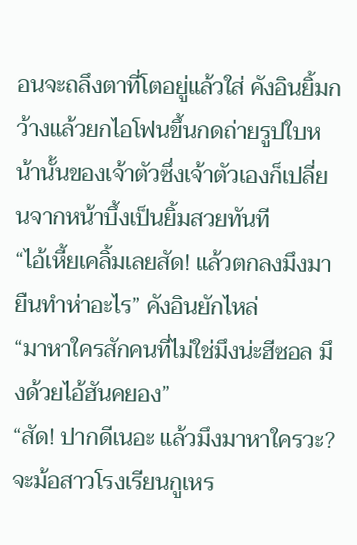อนจะถลึงตาที่โตอยู่แล้วใส่ คังอินยิ้มกว้างแล้วยกไอโฟนขึ้นกดถ่ายรูปใบหน้านั้นของเจ้าตัวซึ่งเจ้าตัวเองก็เปลี่ยนจากหน้าบึ้งเป็นยิ้มสวยทันที
“ไอ้เหี้ยเคลิ้มเลยสัด! แล้วตกลงมึงมายืนทำห่าอะไร” คังอินยักไหล่
“มาหาใครสักคนที่ไม่ใช่มึงน่ะฮีซอล มึงด้วยไอ้ฮันคยอง”
“สัด! ปากดีเนอะ แล้วมึงมาหาใครวะ? จะม้อสาวโรงเรียนกูเหร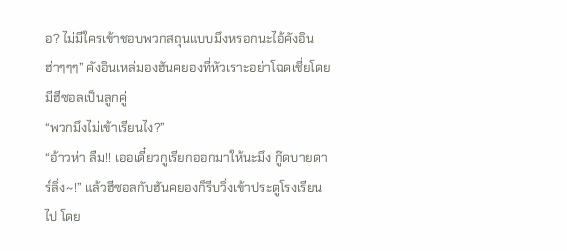อ? ไม่มีใครเข้าชอบพวกสถุนแบบมึงหรอกนะไอ้คังอิน ฮ่าๆๆๆ” คังอินเหล่มองฮันคยองที่หัวเราะอย่าโฉดเชี่ยโดยมีฮีซอลเป็นลูกคู่
“พวกมึงไม่เข้าเรียนไง?”
“อ้าวห่า ลืม!! เออเดี๋ยวกูเรียกออกมาให้นะมึง กู๊ดบายดาร์ลิ่ง~!” แล้วฮีซอลกับฮันคยองก็รีบวิ่งเข้าประตูโรงเรียนไป โดย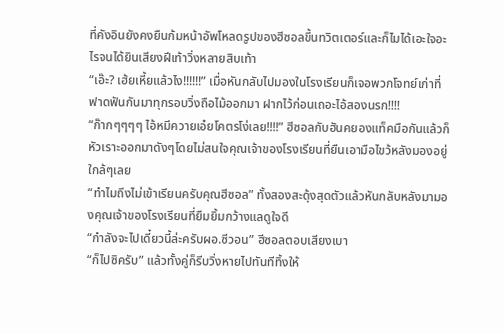ที่คังอินยังคงยืนก้มหน้าอัพโหลดรูปของฮีซอลขึ้นทวิตเตอร์และก็ไมได้เอะใจอะไรจนได้ยินเสียงฝีเท้าวิ่งหลายสิบเท้า
“เอ๊ะ? เฮ้ยเหี้ยแล้วไง!!!!!!” เมื่อหันกลับไปมองในโรงเรียนก็เจอพวกโจทย์เก่าที่ฟาดฟันกันมาทุกรอบวิ่งถือไม้ออกมา ฝากไว้ก่อนเถอะไอ้สองนรก!!!!
“ก๊ากๆๆๆๆ ไอ้หมีควายเอ๋ยโคตรโง่เลย!!!!” ฮีซอลกับฮันคยองแท็คมือกันแล้วก็หัวเราะออกมาดังๆโดยไม่สนใจคุณเจ้าของโรงเรียนที่ยืนเอามือไขว้หลังมองอยู่ใกล้ๆเลย
“ทำไมถึงไม่เข้าเรียนครับคุณฮีซอล” ทั้งสองสะดุ้งสุดตัวแล้วหันกลับหลังมามองคุณเจ้าของโรงเรียนที่ยืมยิ้มกว้างแลดูใจดี
“กำลังจะไปเดี๋ยวนี้ล่ะครับผอ.ซีวอน” ฮีซอลตอบเสียงเบา
“ก็ไปซิครับ” แล้วทั้งคู่ก็รีบวิ่งหายไปทันทีทิ้งให้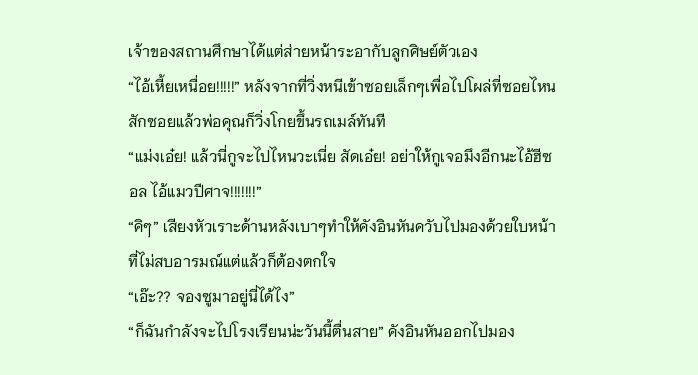เจ้าของสถานศึกษาได้แต่ส่ายหน้าระอากับลูกศิษย์ตัวเอง
“ไอ้เหี้ยเหนื่อย!!!!!” หลังจากที่วิ่งหนีเข้าซอยเล็กๆเพื่อไปโผล่ที่ซอยไหนสักซอยแล้วพ่อคุณก็วิ่งโกยขึ้นรถเมล์ทันที
“แม่งเอ๋ย! แล้วนี่กูจะไปไหนวะเนี่ย สัดเอ๋ย! อย่าให้กูเจอมึงอีกนะไอ้ฮีซอล ไอ้แมวปีศาจ!!!!!!!”
“คิๆ” เสียงหัวเราะด้านหลังเบาๆทำให้คังอินหันควับไปมองด้วยใบหน้าที่ไม่สบอารมณ์แต่แล้วก็ต้องตกใจ
“เอ๊ะ?? จองซูมาอยู่นี่ได้ไง”
“ก็ฉันกำลังจะไปโรงเรียนน่ะวันนี้ตื่นสาย” คังอินหันออกไปมอง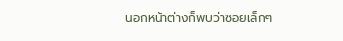นอกหน้าต่างก็พบว่าซอยเล็กๆ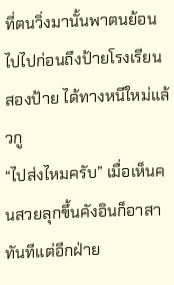ที่ตนวิ่งมานั้นพาตนย้อนไปไปก่อนถึงป้ายโรงเรียนสองป้าย ได้ทางหนีใหม่แล้วกู
“ไปส่งไหมครับ” เมื่อเห็นคนสวยลุกขึ้นคังอินก็อาสาทันทีแต่อีกฝ่าย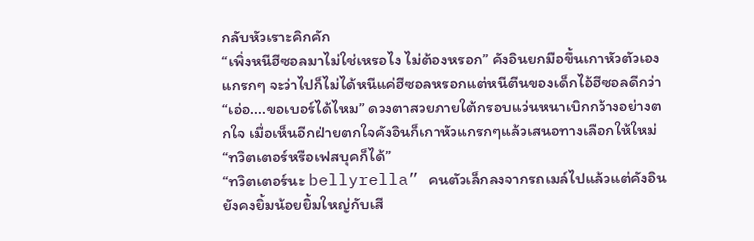กลับหัวเราะคิกคัก
“เพิ่งหนีฮีซอลมาไม่ใช่เหรอไง ไม่ต้องหรอก” คังอินยกมือขึ้นเกาหัวตัวเองแกรกๆ จะว่าไปก็ไม่ได้หนีแค่ฮีซอลหรอกแต่หนีตีนของเด็กไอ้ฮีซอลดีกว่า
“เอ่อ....ขอเบอร์ได้ไหม” ดวงตาสวยภายใต้กรอบแว่นหนาเบิกกว้างอย่างตกใจ เมื่อเห็นอีกฝ่ายตกใจคังอินก็เกาหัวแกรกๆแล้วเสนอทางเลือกให้ใหม่ “ทวิตเตอร์หรือเฟสบุคก็ได้”
“ทวิตเตอร์นะ bellyrella” คนตัวเล็กลงจากรถเมล์ไปแล้วแต่คังอินยังคงยิ้มน้อยยิ้มใหญ่กับเสี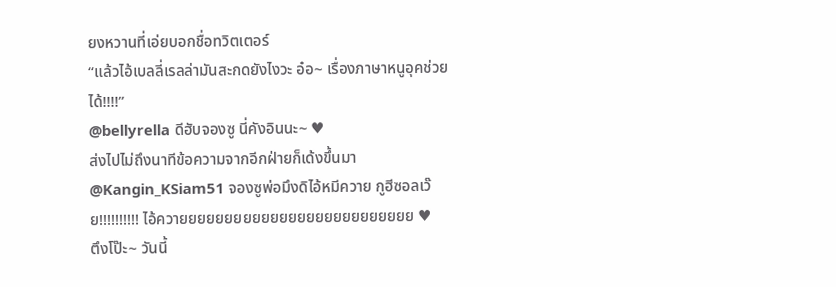ยงหวานที่เอ่ยบอกชื่อทวิตเตอร์
“แล้วไอ้เบลลี่เรลล่ามันสะกดยังไงวะ อ๋อ~ เรื่องภาษาหนูอุคช่วยได้!!!!”
@bellyrella ดีฮับจองซู นี่คังอินนะ~ ♥
ส่งไปไม่ถึงนาทีข้อความจากอีกฝ่ายก็เด้งขึ้นมา
@Kangin_KSiam51 จองซูพ่อมึงดิไอ้หมีควาย กูฮีซอลเว๊ย!!!!!!!!!! ไอ้ควายยยยยยยยยยยยยยยยยยยยยยยยยย ♥
ตึงโป๊ะ~ วันนี้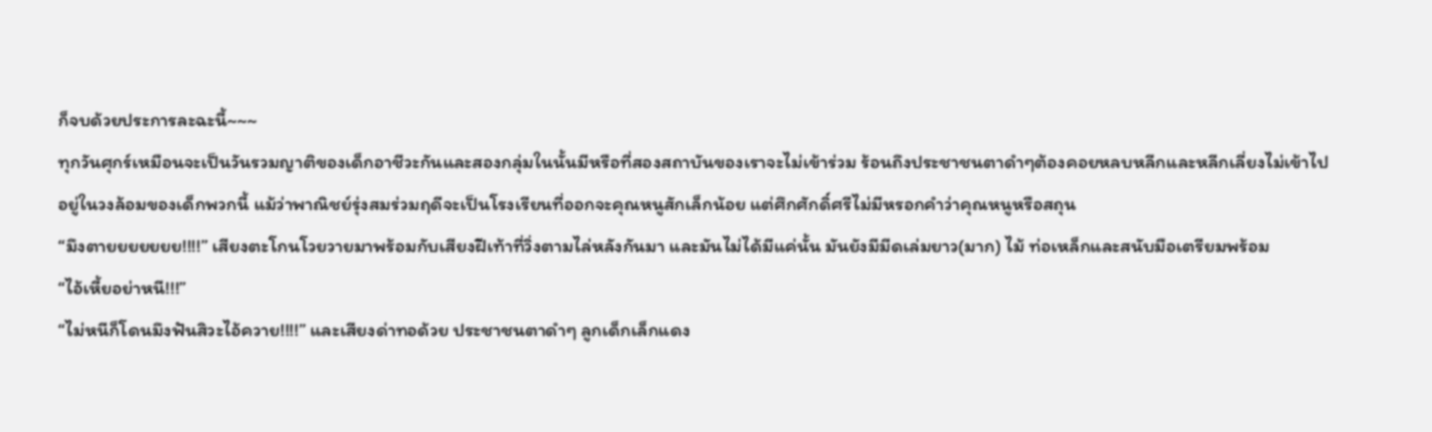ก็จบด้วยประการละฉะนี้~~~
ทุกวันศุกร์เหมือนจะเป็นวันรวมญาติของเด็กอาชีวะกันและสองกลุ่มในนั้นมีหรือที่สองสถาบันของเราจะไม่เข้าร่วม ร้อนถึงประชาชนตาดำๆต้องคอยหลบหลีกและหลีกเลี่ยงไม่เข้าไปอยู่ในวงล้อมของเด็กพวกนี้ แม้ว่าพาณิชย์รุ่งสมร่วมฤดีจะเป็นโรงเรียนที่ออกจะคุณหนูสักเล็กน้อย แต่ศึกศักดิ์ศรีไม่มีหรอกคำว่าคุณหนูหรือสถุน
“มึงตายยยยยยย!!!!” เสียงตะโกนโวยวายมาพร้อมกับเสียงฝีเท้าที่วิ่งตามไล่หลังกันมา และมันไม่ได้มีแค่นั้น มันยังมีมีดเล่มยาว(มาก) ไม้ ท่อเหล็กและสนับมือเตรียมพร้อม
“ไอ้เหี้ยอย่าหนี!!!”
“ไม่หนีก็โดนมึงฟันสิวะไอ้ควาย!!!!” และเสียงด่าทอด้วย ประชาชนตาดำๆ ลูกเด็กเล็กแดง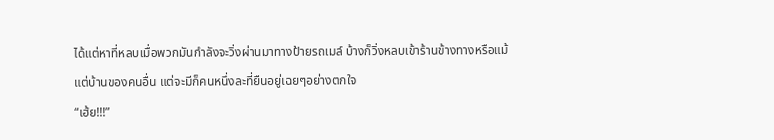ได้แต่หาที่หลบเมื่อพวกมันกำลังจะวิ่งผ่านมาทางป้ายรถเมล์ บ้างก็วิ่งหลบเข้าร้านข้างทางหรือแม้แต่บ้านของคนอื่น แต่จะมีก็คนหนึ่งละที่ยืนอยู่เฉยๆอย่างตกใจ
“เฮ้ย!!!”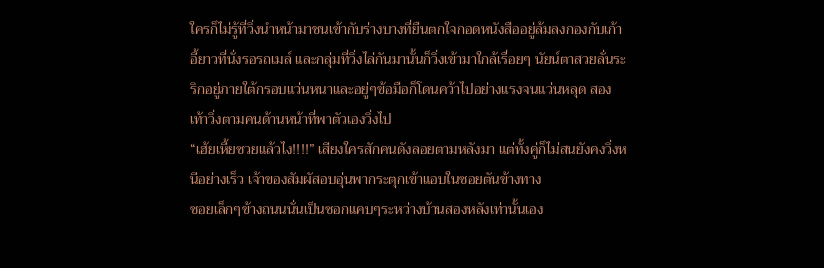ใครก็ไม่รู้ที่วิ่งนำหน้ามาชนเข้ากับร่างบางที่ยืนตกใจกอดหนังสืออยู่ล้มลงกองกับเก้าอี้ยาวที่นั่งรอรถเมล์ และกลุ่มที่วิ่งไล่กันมานั้นก็วิ่งเข้ามาใกล้เรื่อยๆ นัยน์ตาสวยลั่นระริกอยู่ภายใต้กรอบแว่นหนาและอยู่ๆข้อมือก็โดนคว้าไปอย่างแรงจนแว่นหลุด สองเท้าวิ่งตามคนด้านหน้าที่พาตัวเองวิ่งไป
“เฮ้ยเหี้ยซวยแล้วไง!!!!” เสียงใครสักคนดังลอยตามหลังมา แต่ทั้งคู่ก็ไม่สนยังคงวิ่งหนีอย่างเร็ว เจ้าของสัมผัสอบอุ่นพากระตุกเข้าแอบในซอยตันข้างทาง
ซอยเล็กๆข้างถนนนั่นเป็นซอกแคบๆระหว่างบ้านสองหลังเท่านั้นเอง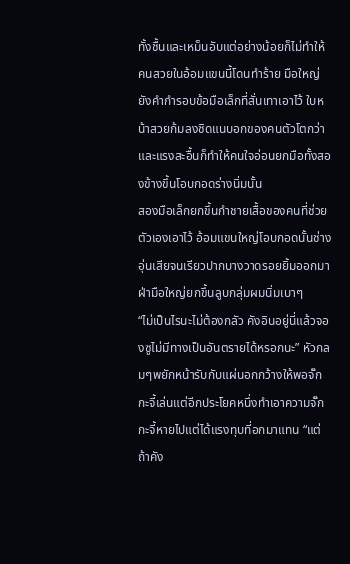ทั้งชื้นและเหม็นอับแต่อย่างน้อยก็ไม่ทำให้คนสวยในอ้อมแขนนี้โดนทำร้าย มือใหญ่ยังคำกำรอบข้อมือเล็กที่สั่นเทาเอาไว้ ใบหน้าสวยก้มลงชิดแนบอกของคนตัวโตกว่าและแรงสะอื้นก็ทำให้คนใจอ่อนยกมือทั้งสองข้างขึ้นโอบกอดร่างนิ่มนั้น
สองมือเล็กยกขึ้นกำชายเสื้อของคนที่ช่วยตัวเองเอาไว้ อ้อมแขนใหญ่โอบกอดนั้นช่างอุ่นเสียจนเรียวปากบางวาดรอยยิ้มออกมา ฝ่ามือใหญ่ยกขึ้นลูบกลุ่มผมนิ่มเบาๆ
“ไม่เป็นไรนะไม่ต้องกลัว คังอินอยู่นี่แล้วจองซูไม่มีทางเป็นอันตรายได้หรอกนะ” หัวกลมๆพยักหน้ารับกับแผ่นอกกว้างให้พอจั๊กกะจี้เล่นแต่อีกประโยคหนึ่งทำเอาความจั๊กกะจี้หายไปแต่ได้แรงทุบที่อกมาแทน “แต่ถ้าคัง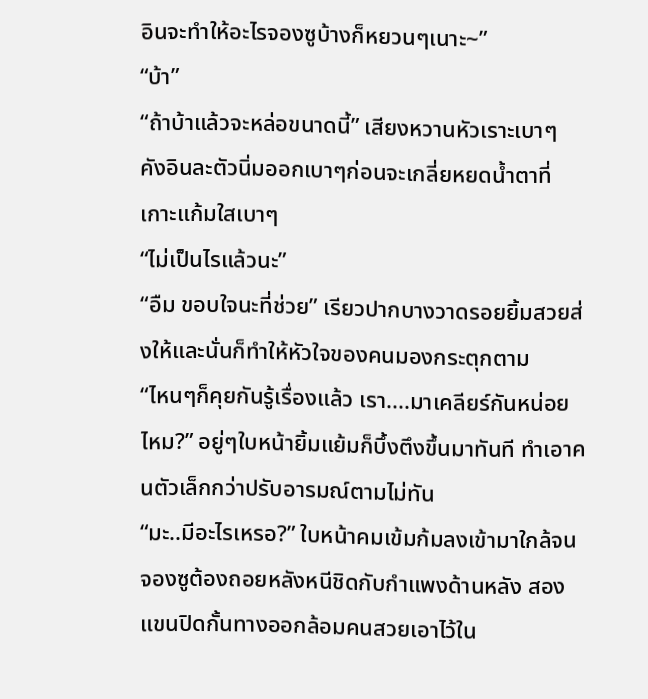อินจะทำให้อะไรจองซูบ้างก็หยวนๆเนาะ~”
“บ้า”
“ถ้าบ้าแล้วจะหล่อขนาดนี้” เสียงหวานหัวเราะเบาๆ คังอินละตัวนิ่มออกเบาๆก่อนจะเกลี่ยหยดน้ำตาที่เกาะแก้มใสเบาๆ
“ไม่เป็นไรแล้วนะ”
“อืม ขอบใจนะที่ช่วย” เรียวปากบางวาดรอยยิ้มสวยส่งให้และนั่นก็ทำให้หัวใจของคนมองกระตุกตาม
“ไหนๆก็คุยกันรู้เรื่องแล้ว เรา....มาเคลียร์กันหน่อยไหม?” อยู่ๆใบหน้ายิ้มแย้มก็บึ้งตึงขึ้นมาทันที ทำเอาคนตัวเล็กกว่าปรับอารมณ์ตามไม่ทัน
“มะ..มีอะไรเหรอ?” ใบหน้าคมเข้มก้มลงเข้ามาใกล้จนจองซูต้องถอยหลังหนีชิดกับกำแพงด้านหลัง สองแขนปิดกั้นทางออกล้อมคนสวยเอาไว้ใน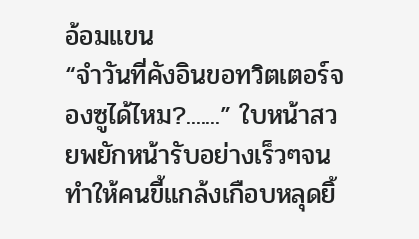อ้อมแขน
“จำวันที่คังอินขอทวิตเตอร์จองซูได้ไหม?.......” ใบหน้าสวยพยักหน้ารับอย่างเร็วๆจนทำให้คนขี้แกล้งเกือบหลุดยิ้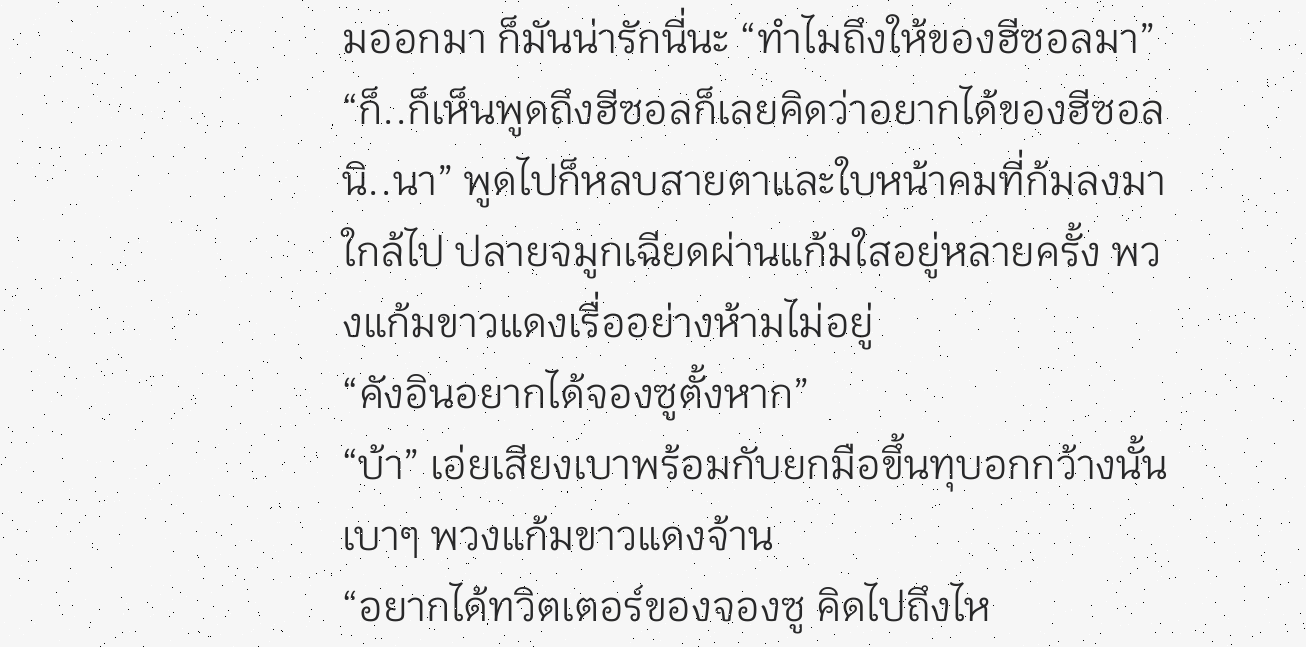มออกมา ก็มันน่ารักนี่นะ “ทำไมถึงให้ของฮีซอลมา”
“ก็..ก็เห็นพูดถึงฮีซอลก็เลยคิดว่าอยากได้ของฮีซอลนิ..นา” พูดไปก็หลบสายตาและใบหน้าคมที่ก้มลงมาใกล้ไป ปลายจมูกเฉียดผ่านแก้มใสอยู่หลายครั้ง พวงแก้มขาวแดงเรื่ออย่างห้ามไม่อยู่
“คังอินอยากได้จองซูตั้งหาก”
“บ้า” เอ่ยเสียงเบาพร้อมกับยกมือขึ้นทุบอกกว้างนั้นเบาๆ พวงแก้มขาวแดงจ้าน
“อยากได้ทวิตเตอร์ของจองซู คิดไปถึงไห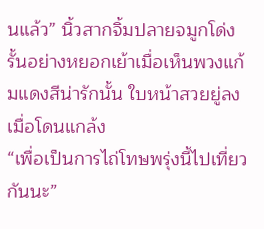นแล้ว” นิ้วสากจิ้มปลายจมูกโด่งรั้นอย่างหยอกเย้าเมื่อเห็นพวงแก้มแดงสีน่ารักนั้น ใบหน้าสวยยู่ลงเมื่อโดนแกล้ง
“เพื่อเป็นการไถ่โทษพรุ่งนี้ไปเที่ยวกันนะ”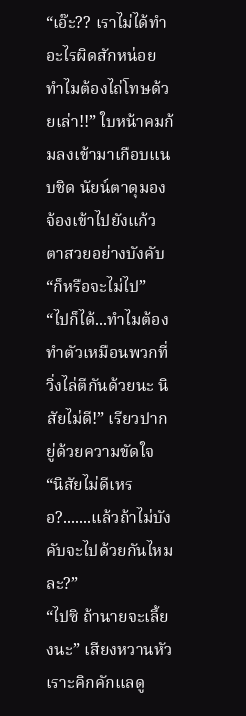“เอ๊ะ?? เราไม่ได้ทำอะไรผิดสักหน่อย ทำไมต้องไถ่โทษด้วยเล่า!!” ใบหน้าคมก้มลงเข้ามาเกือบแนบชิด นัยน์ตาดุมองจ้องเข้าไปยังแก้วตาสวยอย่างบังคับ
“ก็หรือจะไม่ไป”
“ไปก็ได้...ทำไมต้องทำตัวเหมือนพวกที่วิ่งไล่ตีกันด้วยนะ นิสัยไม่ดี!” เรียวปากยู่ด้วยความขัดใจ
“นิสัยไม่ดีเหรอ?.......แล้วถ้าไม่บังคับจะไปด้วยกันไหมละ?”
“ไปซิ ถ้านายจะเลี้ยงนะ” เสียงหวานหัวเราะคิกคักแลดู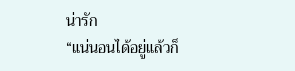น่ารัก
“แน่นอนได้อยู่แล้วก็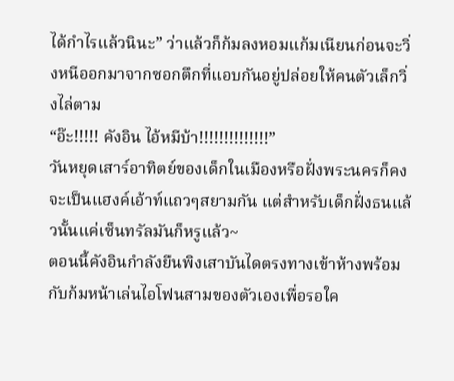ได้กำไรแล้วนินะ” ว่าแล้วก็ก้มลงหอมแก้มเนียนก่อนจะวิ่งหนีออกมาจากซอกตึกที่แอบกันอยู่ปล่อยให้คนตัวเล็กวิ่งไล่ตาม
“อ๊ะ!!!!! คังอิน ไอ้หมีบ้า!!!!!!!!!!!!!!”
วันหยุดเสาร์อาทิตย์ของเด็กในเมืองหรือฝั่งพระนครก็คงจะเป็นแฮงค์เอ้าท์แถวๆสยามกัน แต่สำหรับเด็กฝั่งธนแล้วนั้นแค่เซ็นทรัลมันก็หรูแล้ว~
ตอนนี้คังอินกำลังยืนพิงเสาบันไดตรงทางเข้าห้างพร้อมกับก้มหน้าเล่นไอโฟนสามของตัวเองเพื่อรอใค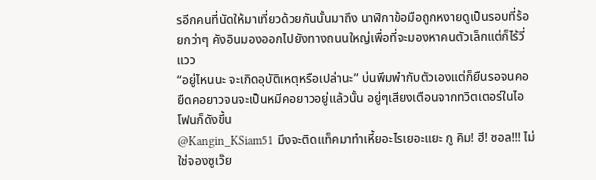รอีกคนที่นัดให้มาเที่ยวด้วยกันนั้นมาถึง นาฬิกาข้อมือถูกหงายดูเป็นรอบที่ร้อยกว่าๆ คังอินมองออกไปยังทางถนนใหญ่เพื่อที่จะมองหาคนตัวเล็กแต่ก็ไร้วี่แวว
“อยู่ไหนนะ จะเกิดอุบัติเหตุหรือเปล่านะ” บ่นพึมพำกับตัวเองแต่ก็ยืนรอจนคอยืดคอยาวจนจะเป็นหมีคอยาวอยู่แล้วนั้น อยู่ๆเสียงเตือนจากทวิตเตอร์ในไอโฟนก็ดังขึ้น
@Kangin_KSiam51 มึงจะติดแท็คมาทำเหี้ยอะไรเยอะแยะ กู คิม! ฮี! ซอล!!! ไม่ใช่จองซูเว๊ย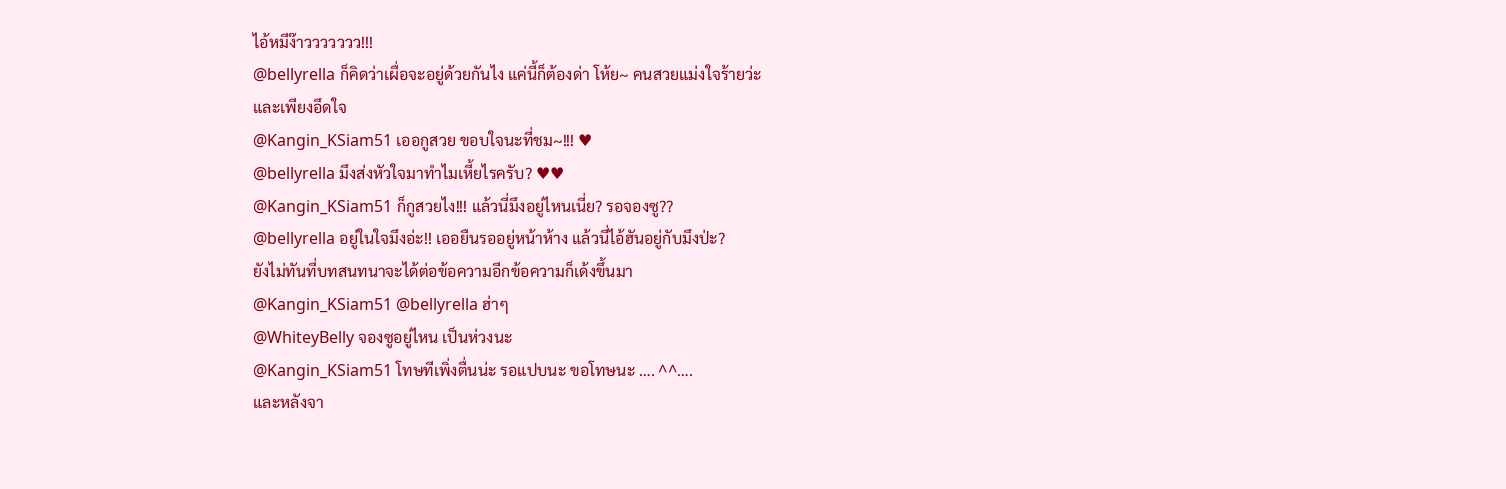ไอ้หมีง๊าววววววว!!!
@bellyrella ก็คิดว่าเผื่อจะอยู่ด้วยกันไง แค่นี้ก็ต้องด่า โห้ย~ คนสวยแม่งใจร้ายว่ะ
และเพียงอึดใจ
@Kangin_KSiam51 เออกูสวย ขอบใจนะที่ชม~!!! ♥
@bellyrella มึงส่งหัวใจมาทำไมเหี้ยไรครับ? ♥♥
@Kangin_KSiam51 ก็กูสวยไง!!! แล้วนี่มึงอยู่ไหนเนี่ย? รอจองซู??
@bellyrella อยู่ในใจมึงอ่ะ!! เออยืนรออยู่หน้าห้าง แล้วนี่ไอ้ฮันอยู่กับมึงป่ะ?
ยังไม่ทันที่บทสนทนาจะได้ต่อข้อความอีกข้อความก็เด้งขึ้นมา
@Kangin_KSiam51 @bellyrella ฮ่าๆ
@WhiteyBelly จองซูอยู่ไหน เป็นห่วงนะ
@Kangin_KSiam51 โทษทีเพิ่งตื่นน่ะ รอแปบนะ ขอโทษนะ …. ^^….
และหลังจา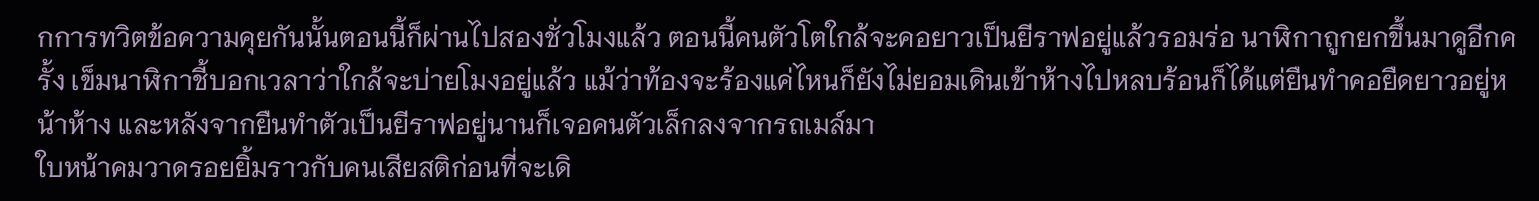กการทวิตข้อความคุยกันนั้นตอนนี้ก็ผ่านไปสองชั่วโมงแล้ว ตอนนี้คนตัวโตใกล้จะคอยาวเป็นยีราฟอยู่แล้วรอมร่อ นาฬิกาถูกยกขึ้นมาดูอีกครั้ง เข็มนาฬิกาชี้บอกเวลาว่าใกล้จะบ่ายโมงอยู่แล้ว แม้ว่าท้องจะร้องแค่ไหนก็ยังไม่ยอมเดินเข้าห้างไปหลบร้อนก็ได้แต่ยืนทำคอยืดยาวอยู่หน้าห้าง และหลังจากยืนทำตัวเป็นยีราฟอยู่นานก็เจอคนตัวเล็กลงจากรถเมล์มา
ใบหน้าคมวาดรอยยิ้มราวกับคนเสียสติก่อนที่จะเดิ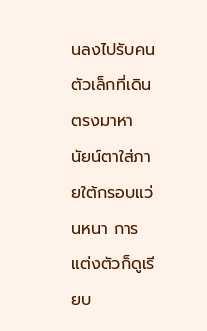นลงไปรับคนตัวเล็กที่เดินตรงมาหา นัยน์ตาใส่ภายใต้กรอบแว่นหนา การแต่งตัวก็ดูเรียบ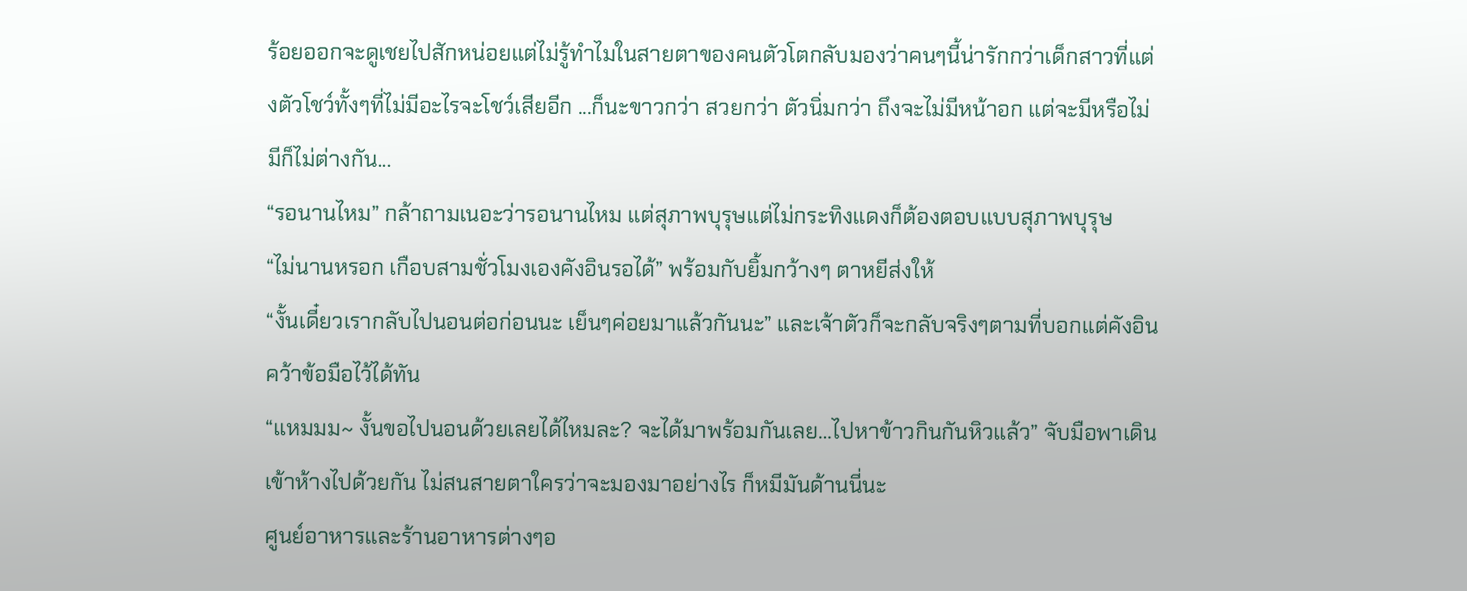ร้อยออกจะดูเชยไปสักหน่อยแต่ไม่รู้ทำไมในสายตาของคนตัวโตกลับมองว่าคนๆนี้น่ารักกว่าเด็กสาวที่แต่งตัวโชว์ทั้งๆที่ไม่มีอะไรจะโชว์เสียอีก ...ก็นะขาวกว่า สวยกว่า ตัวนิ่มกว่า ถึงจะไม่มีหน้าอก แต่จะมีหรือไม่มีก็ไม่ต่างกัน...
“รอนานไหม” กล้าถามเนอะว่ารอนานไหม แต่สุภาพบุรุษแต่ไม่กระทิงแดงก็ต้องตอบแบบสุภาพบุรุษ
“ไม่นานหรอก เกือบสามชั่วโมงเองคังอินรอได้” พร้อมกับยิ้มกว้างๆ ตาหยีส่งให้
“งั้นเดี๋ยวเรากลับไปนอนต่อก่อนนะ เย็นๆค่อยมาแล้วกันนะ” และเจ้าตัวก็จะกลับจริงๆตามที่บอกแต่คังอินคว้าข้อมือไว้ได้ทัน
“แหมมม~ งั้นขอไปนอนด้วยเลยได้ไหมละ? จะได้มาพร้อมกันเลย…ไปหาข้าวกินกันหิวแล้ว” จับมือพาเดินเข้าห้างไปด้วยกัน ไม่สนสายตาใครว่าจะมองมาอย่างไร ก็หมีมันด้านนี่นะ
ศูนย์อาหารและร้านอาหารต่างๆอ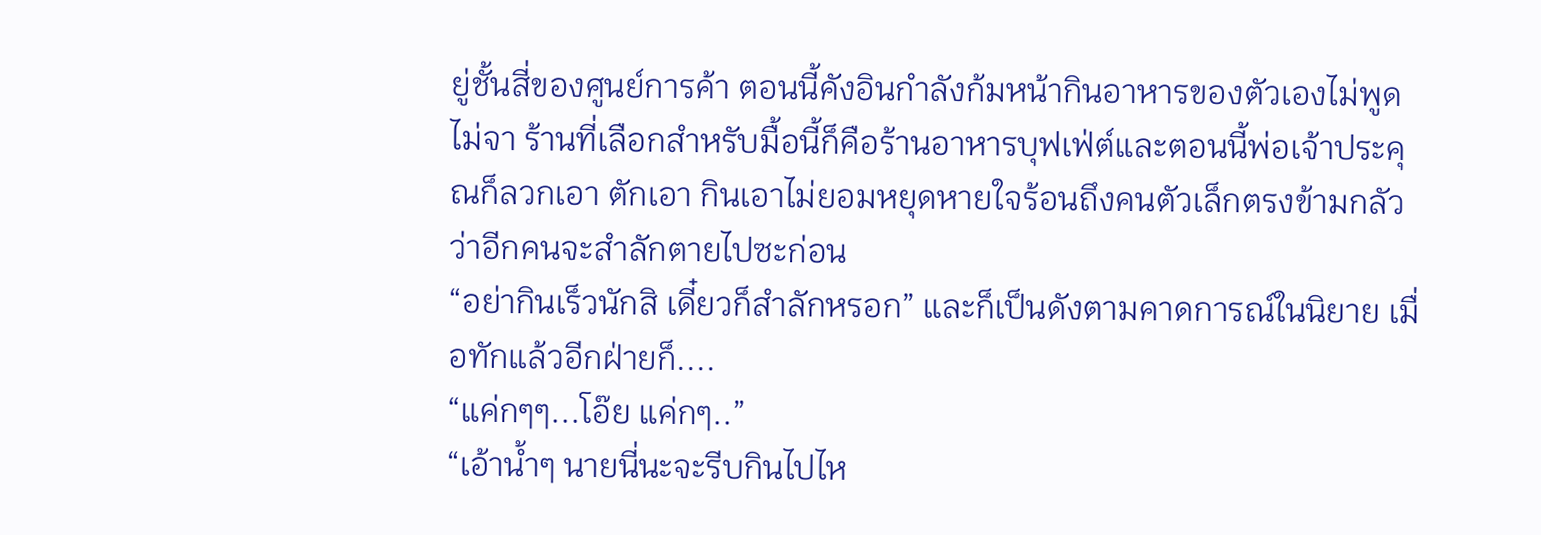ยู่ชั้นสี่ของศูนย์การค้า ตอนนี้คังอินกำลังก้มหน้ากินอาหารของตัวเองไม่พูดไม่จา ร้านที่เลือกสำหรับมื้อนี้ก็คือร้านอาหารบุฟเฟ่ต์และตอนนี้พ่อเจ้าประคุณก็ลวกเอา ตักเอา กินเอาไม่ยอมหยุดหายใจร้อนถึงคนตัวเล็กตรงข้ามกลัวว่าอีกคนจะสำลักตายไปซะก่อน
“อย่ากินเร็วนักสิ เดี๋ยวก็สำลักหรอก” และก็เป็นดังตามคาดการณ์ในนิยาย เมื่อทักแล้วอีกฝ่ายก็....
“แค่กๆๆ...โอ๊ย แค่กๆ..”
“เอ้าน้ำๆ นายนี่นะจะรีบกินไปไห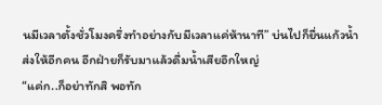นมีเวลาตั้งชั่วโมงครึ่งทำอย่างกับมีเวลาแค่ห้านาที” บ่นไปก็ยื่นแก้วน้ำส่งให้อีกคน อีกฝ่ายก็รับมาแล้วดื่มน้ำเสียอึกใหญ่
“แค่ก..ก็อย่าทักสิ พอทัก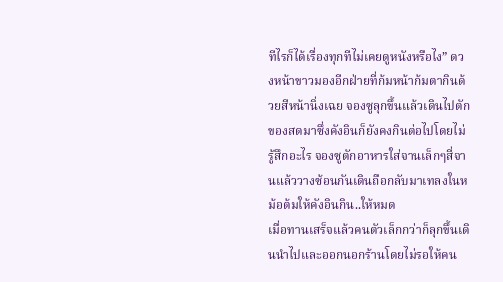ทีไรก็ได้เรื่องทุกทีไม่เคยดูหนังหรือไง” ดวงหน้าขาวมองอีกฝ่ายที่ก้มหน้าก้มตากินด้วยสีหน้านิ่งเฉย จองซูลุกขึ้นแล้วเดินไปตักของสดมาซึ่งคังอินก็ยังคงกินต่อไปโดยไม่รู้สึกอะไร จองซูตักอาหารใส่จานเล็กๆสี่จานแล้ววางซ้อนกันเดินถือกลับมาเทลงในหม้อต้มให้คังอินกิน..ให้หมด
เมื่อทานเสร็จแล้วคนตัวเล็กกว่าก็ลุกขึ้นเดินนำไปและออกนอกร้านโดยไม่รอให้คน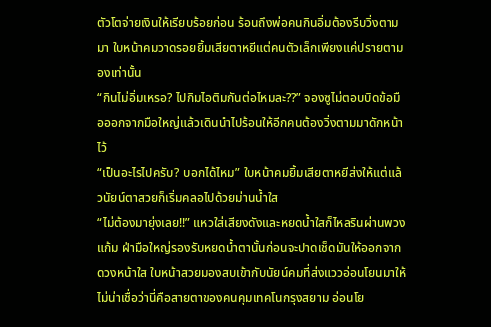ตัวโตจ่ายเงินให้เรียบร้อยก่อน ร้อนถึงพ่อคนกินอิ่มต้องรีบวิ่งตามมา ใบหน้าคมวาดรอยยิ้มเสียตาหยีแต่คนตัวเล็กเพียงแค่ปรายตามองเท่านั้น
“กินไม่อิ่มเหรอ? ไปกิมไอติมกันต่อไหมละ??” จองซูไม่ตอบบิดข้อมือออกจากมือใหญ่แล้วเดินนำไปร้อนให้อีกคนต้องวิ่งตามมาดักหน้าไว้
“เป็นอะไรไปครับ? บอกได้ไหม” ใบหน้าคมยิ้มเสียตาหยีส่งให้แต่แล้วนัยน์ตาสวยก็เริ่มคลอไปด้วยม่านน้ำใส
“ไม่ต้องมายุ่งเลย!!” แหวใส่เสียงดังและหยดน้ำใสก็ไหลรินผ่านพวงแก้ม ฝ่ามือใหญ่รองรับหยดน้ำตานั้นก่อนจะปาดเช็ดมันให้ออกจากดวงหน้าใส ใบหน้าสวยมองสบเข้ากับนัยน์คมที่ส่งแววอ่อนโยนมาให้ ไม่น่าเชื่อว่านี่คือสายตาของคนคุมเทคโนกรุงสยาม อ่อนโย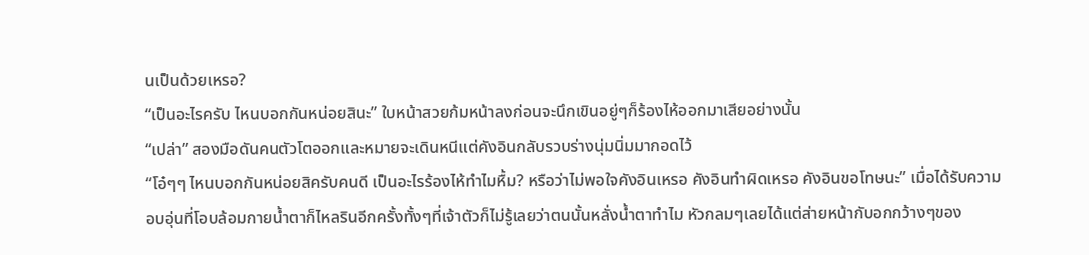นเป็นด้วยเหรอ?
“เป็นอะไรครับ ไหนบอกกันหน่อยสินะ” ใบหน้าสวยก้มหน้าลงก่อนจะนึกเขินอยู่ๆก็ร้องไห้ออกมาเสียอย่างนั้น
“เปล่า” สองมือดันคนตัวโตออกและหมายจะเดินหนีแต่คังอินกลับรวบร่างนุ่มนิ่มมากอดไว้
“โอ๋ๆๆ ไหนบอกกันหน่อยสิครับคนดี เป็นอะไรร้องไห้ทำไมหื้ม? หรือว่าไม่พอใจคังอินเหรอ คังอินทำผิดเหรอ คังอินขอโทษนะ” เมื่อได้รับความอบอุ่นที่โอบล้อมกายน้ำตาก็ไหลรินอีกครั้งทั้งๆที่เจ้าตัวก็ไม่รู้เลยว่าตนนั้นหลั่งน้ำตาทำไม หัวกลมๆเลยได้แต่ส่ายหน้ากับอกกว้างๆของ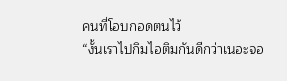คนที่โอบกอดตนไว้
“งั้นเราไปกิมไอติมกันดีกว่าเนอะจอ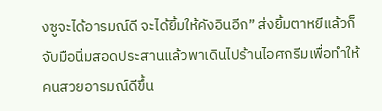งซูจะได้อารมณ์ดี จะได้ยิ้มให้คังอินอีก” ส่งยิ้มตาหยีแล้วก็จับมือนิ่มสอดประสานแล้วพาเดินไปร้านไอศกรีมเพื่อทำให้คนสวยอารมณ์ดีขึ้น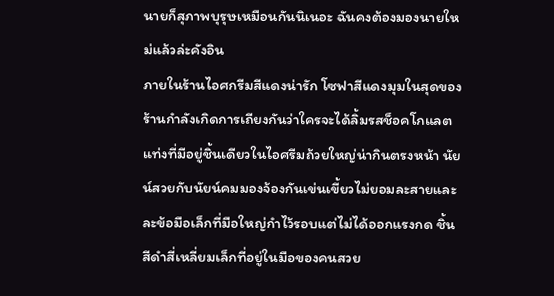นายก็สุภาพบุรุษเหมือนกันนิเนอะ ฉันคงต้องมองนายใหม่แล้วล่ะคังอิน
ภายในร้านไอศกรีมสีแดงน่ารัก โซฟาสีแดงมุมในสุดของร้านกำลังเกิดการเถียงกันว่าใครจะได้ลิ้มรสช็อคโกแลตแท่งที่มีอยู่ชิ้นเดียวในไอศรีมถ้วยใหญ่น่ากินตรงหน้า นัยน์สวยกับนัยน์คมมองจ้องกันเข่นเขี้ยวไม่ยอมละสายและละข้อมือเล็กที่มือใหญ่กำไว้รอบแต่ไม่ได้ออกแรงกด ชิ้นสีดำสี่เหลี่ยมเล็กที่อยู่ในมือของคนสวย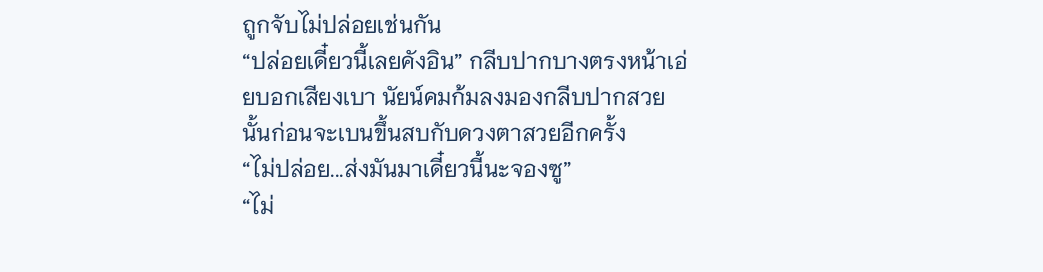ถูกจับไม่ปล่อยเช่นกัน
“ปล่อยเดี๋ยวนี้เลยคังอิน” กลีบปากบางตรงหน้าเอ่ยบอกเสียงเบา นัยน์คมก้มลงมองกลีบปากสวยนั้นก่อนจะเบนขึ้นสบกับดวงตาสวยอีกครั้ง
“ไม่ปล่อย...ส่งมันมาเดี๋ยวนี้นะจองซู”
“ไม่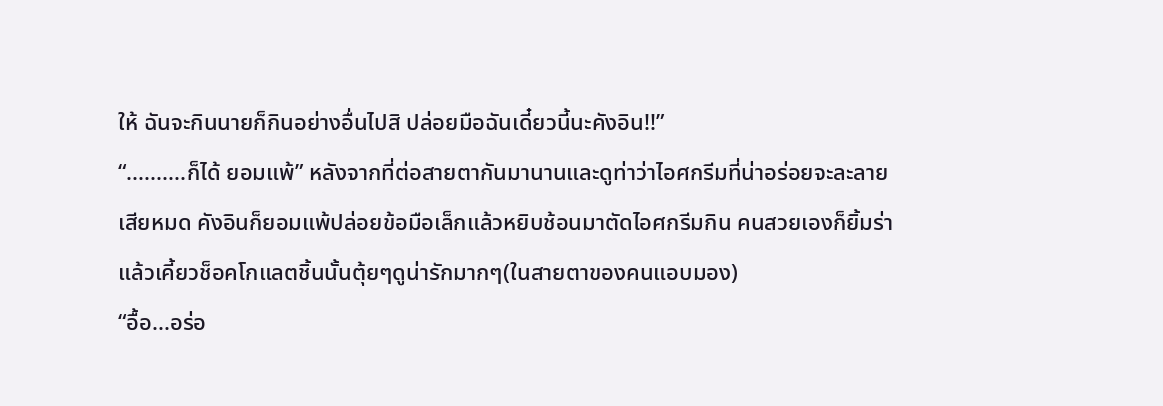ให้ ฉันจะกินนายก็กินอย่างอื่นไปสิ ปล่อยมือฉันเดี๋ยวนี้นะคังอิน!!”
“..........ก็ได้ ยอมแพ้” หลังจากที่ต่อสายตากันมานานและดูท่าว่าไอศกรีมที่น่าอร่อยจะละลายเสียหมด คังอินก็ยอมแพ้ปล่อยข้อมือเล็กแล้วหยิบช้อนมาตัดไอศกรีมกิน คนสวยเองก็ยิ้มร่าแล้วเคี้ยวช็อคโกแลตชิ้นนั้นตุ้ยๆดูน่ารักมากๆ(ในสายตาของคนแอบมอง)
“อื้อ...อร่อ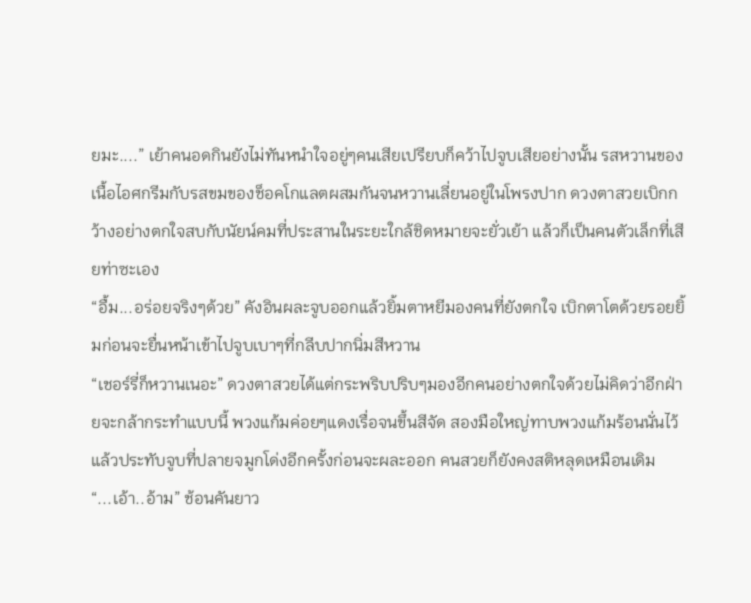ยมะ....” เย้าคนอดกินยังไม่ทันหนำใจอยู่ๆคนเสียเปรียบก็คว้าไปจูบเสียอย่างนั้น รสหวานของเนื้อไอศกรีมกับรสขมของช็อคโกแลตผสมกันจนหวานเลี่ยนอยู่ในโพรงปาก ดวงตาสวยเบิกกว้างอย่างตกใจสบกับนัยน์คมที่ประสานในระยะใกล้ชิดหมายจะยั่วเย้า แล้วก็เป็นคนตัวเล็กที่เสียท่าซะเอง
“อื้ม...อร่อยจริงๆด้วย” คังอินผละจูบออกแล้วยิ้มตาหยีมองคนที่ยังตกใจ เบิกตาโตด้วยรอยยิ้มก่อนจะยื่นหน้าเข้าไปจูบเบาๆที่กลีบปากนิ่มสีหวาน
“เชอร์รี่ก็หวานเนอะ” ดวงตาสวยได้แต่กระพริบปริบๆมองอีกคนอย่างตกใจด้วยไม่คิดว่าอีกฝ่ายจะกล้ากระทำแบบนี้ พวงแก้มค่อยๆแดงเรื่อจนขึ้นสีจัด สองมือใหญ่ทาบพวงแก้มร้อนนั่นไว้แล้วประทับจูบที่ปลายจมูกโด่งอีกครั้งก่อนจะผละออก คนสวยก็ยังคงสติหลุดเหมือนเดิม
“...เอ้า..อ้าม” ช้อนคันยาว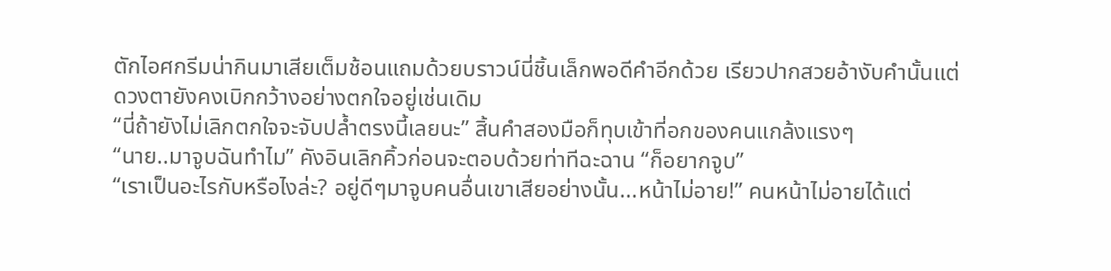ตักไอศกรีมน่ากินมาเสียเต็มช้อนแถมด้วยบราวน์นี่ชิ้นเล็กพอดีคำอีกด้วย เรียวปากสวยอ้างับคำนั้นแต่ดวงตายังคงเบิกกว้างอย่างตกใจอยู่เช่นเดิม
“นี่ถ้ายังไม่เลิกตกใจจะจับปล้ำตรงนี้เลยนะ” สิ้นคำสองมือก็ทุบเข้าที่อกของคนแกล้งแรงๆ
“นาย..มาจูบฉันทำไม” คังอินเลิกคิ้วก่อนจะตอบด้วยท่าทีฉะฉาน “ก็อยากจูบ”
“เราเป็นอะไรกับหรือไงล่ะ? อยู่ดีๆมาจูบคนอื่นเขาเสียอย่างนั้น...หน้าไม่อาย!” คนหน้าไม่อายได้แต่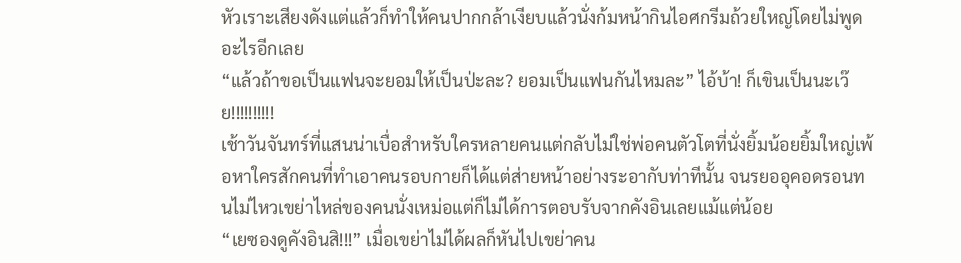หัวเราะเสียงดังแต่แล้วก็ทำให้คนปากกล้าเงียบแล้วนั่งก้มหน้ากินไอศกรีมถ้วยใหญ่โดยไม่พูดอะไรอีกเลย
“แล้วถ้าขอเป็นแฟนจะยอมให้เป็นป่ะละ? ยอมเป็นแฟนกันไหมละ” ไอ้บ้า! ก็เขินเป็นนะเว๊ย!!!!!!!!!!
เช้าวันจันทร์ที่แสนน่าเบื่อสำหรับใครหลายคนแต่กลับไม่ใช่พ่อคนตัวโตที่นั่งยิ้มน้อยยิ้มใหญ่เพ้อหาใครสักคนที่ทำเอาคนรอบกายก็ได้แต่ส่ายหน้าอย่างระอากับท่าทีนั้น จนรยออุคอดรอนทนไม่ไหวเขย่าไหล่ของคนนั่งเหม่อแต่ก็ไม่ได้การตอบรับจากคังอินเลยแม้แต่น้อย
“เยซองดูคังอินสิ!!!” เมื่อเขย่าไม่ได้ผลก็หันไปเขย่าคน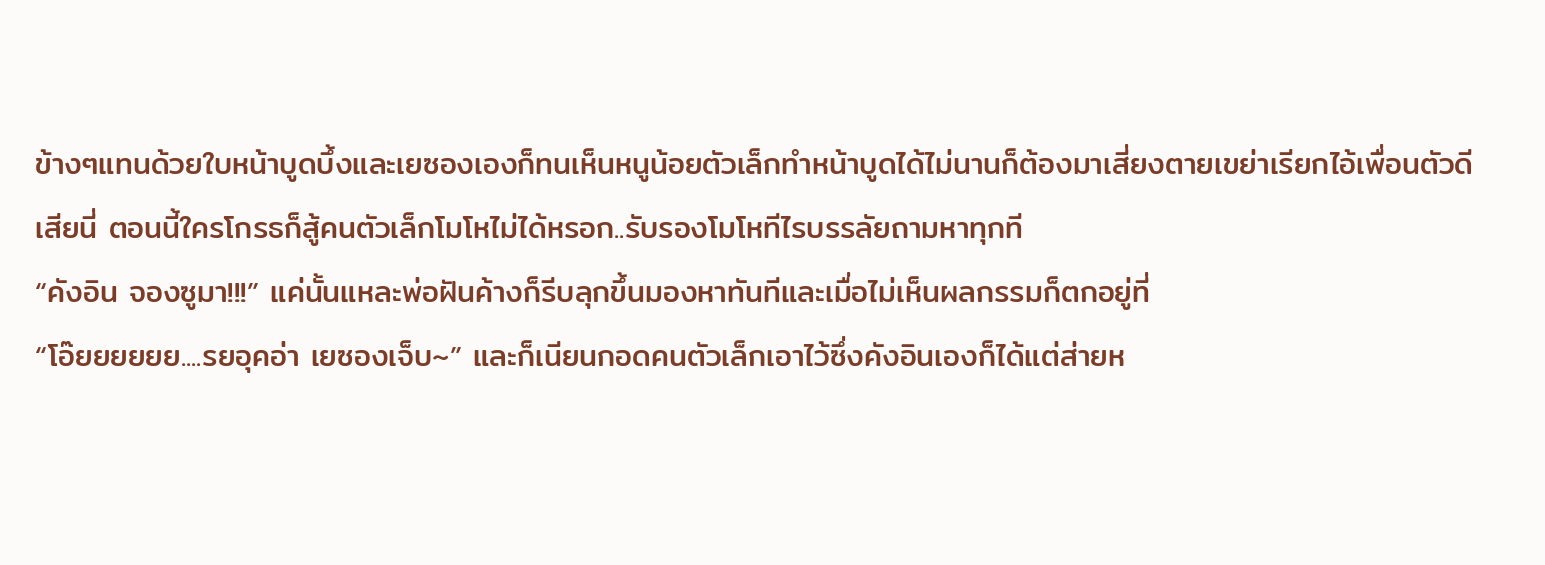ข้างๆแทนด้วยใบหน้าบูดบึ้งและเยซองเองก็ทนเห็นหนูน้อยตัวเล็กทำหน้าบูดได้ไม่นานก็ต้องมาเสี่ยงตายเขย่าเรียกไอ้เพื่อนตัวดีเสียนี่ ตอนนี้ใครโกรธก็สู้คนตัวเล็กโมโหไม่ได้หรอก..รับรองโมโหทีไรบรรลัยถามหาทุกที
“คังอิน จองซูมา!!!” แค่นั้นแหละพ่อฝันค้างก็รีบลุกขึ้นมองหาทันทีและเมื่อไม่เห็นผลกรรมก็ตกอยู่ที่
“โอ๊ยยยยยย....รยอุคอ่า เยซองเจ็บ~” และก็เนียนกอดคนตัวเล็กเอาไว้ซึ่งคังอินเองก็ได้แต่ส่ายห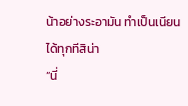น้าอย่างระอามัน ทำเป็นเนียนได้ทุกทีสิน่า
“นี่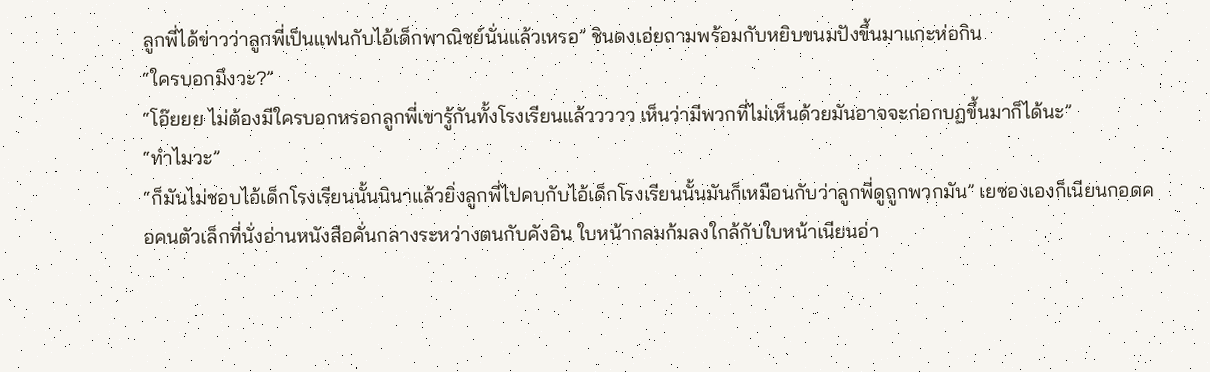ลูกพี่ได้ข่าวว่าลูกพี่เป็นแฟนกับไอ้เด็กพาณิชย์นั่นแล้วเหรอ” ชินดงเอ่ยถามพร้อมกับหยิบขนมปังขึ้นมาแกะห่อกิน
“ใครบอกมึงวะ?”
“โอ๊ยยย ไม่ต้องมีใครบอกหรอกลูกพี่เขารู้กันทั้งโรงเรียนแล้ววววว เห็นว่ามีพวกที่ไม่เห็นด้วยมันอาจจะก่อกบฏขึ้นมาก็ได้นะ”
“ทำไมวะ”
“ก็มันไม่ชอบไอ้เด็กโรงเรียนนั้นนินาแล้วยิ่งลูกพี่ไปคบกับไอ้เด็กโรงเรียนนั้นมันก็เหมือนกับว่าลูกพี่ดูถูกพวกมัน” เยซองเองก็เนียนกอดคอคนตัวเล็กที่นั่งอ่านหนังสือคั่นกลางระหว่างตนกับคังอิน ใบหน้ากลมก้มลงใกล้กับใบหน้าเนียนอ่า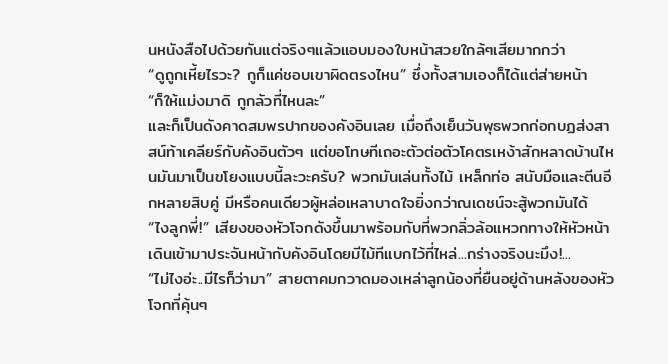นหนังสือไปด้วยกันแต่จริงๆแล้วแอบมองใบหน้าสวยใกล้ๆเสียมากกว่า
“ดูถูกเหี้ยไรวะ? กูก็แค่ชอบเขาผิดตรงไหน” ซึ่งทั้งสามเองก็ได้แต่ส่ายหน้า
“ก็ให้แม่งมาดิ กูกลัวที่ไหนละ”
และก็เป็นดังคาดสมพรปากของคังอินเลย เมื่อถึงเย็นวันพุธพวกก่อกบฏส่งสาสน์ท้าเคลียร์กับคังอินตัวๆ แต่ขอโทษทีเถอะตัวต่อตัวโคตรเหง้าสักหลาดบ้านไหนมันมาเป็นขโยงแบบนี้ละวะครับ? พวกมันเล่นทั้งไม้ เหล็กท่อ สนับมือและตีนอีกหลายสิบคู่ มีหรือคนเดียวผู้หล่อเหลาบาดใจยิ่งกว่าณเดชน์จะสู้พวกมันได้
“ไงลูกพี่!” เสียงของหัวโจกดังขึ้นมาพร้อมกับที่พวกลิ่วล้อแหวกทางให้หัวหน้าเดินเข้ามาประจันหน้ากับคังอินโดยมีไม้ทีแบกไว้ที่ไหล่...กร่างจริงนะมึง!...
“ไม่ไงอ่ะ..มีไรก็ว่ามา” สายตาคมกวาดมองเหล่าลูกน้องที่ยืนอยู่ด้านหลังของหัวโจกที่คุ้นๆ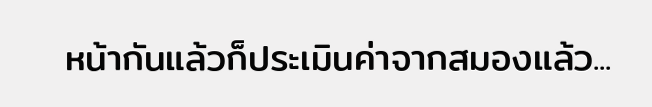หน้ากันแล้วก็ประเมินค่าจากสมองแล้ว...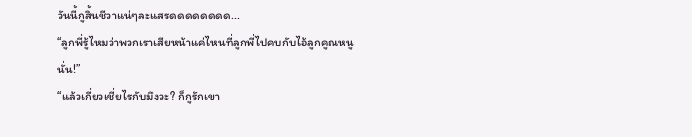วันนี้กูสิ้นชีวาแน่ๆละแสรดดดดดดดด...
“ลูกพี่รู้ไหมว่าพวกเราเสียหน้าแค่ไหนที่ลูกพี่ไปคบกับไอ้ลูกคูณหนูนั่น!”
“แล้วเกี่ยวเชี่ยไรกับมึงวะ? ก็กูรักเขา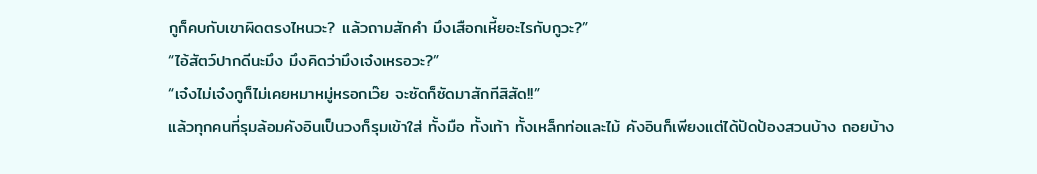กูก็คบกับเขาผิดตรงไหนวะ? แล้วถามสักคำ มึงเสือกเหี้ยอะไรกับกูวะ?”
“ไอ้สัตว์ปากดีนะมึง มึงคิดว่ามึงเจ๋งเหรอวะ?”
“เจ๋งไม่เจ๋งกูก็ไม่เคยหมาหมู่หรอกเว๊ย จะซัดก็ซัดมาสักทีสิสัด!!”
แล้วทุกคนที่รุมล้อมคังอินเป็นวงก็รุมเข้าใส่ ทั้งมือ ทั้งเท้า ทั้งเหล็กท่อและไม้ คังอินก็เพียงแต่ได้ปัดป้องสวนบ้าง ถอยบ้าง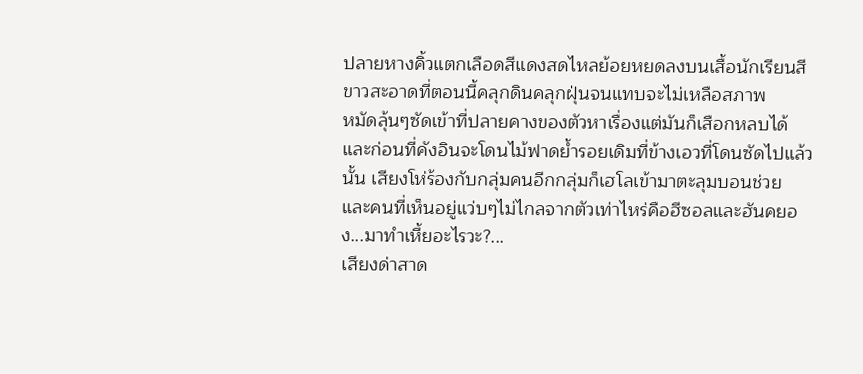ปลายหางคิ้วแตกเลือดสีแดงสดไหลย้อยหยดลงบนเสื้อนักเรียนสีขาวสะอาดที่ตอนนี้คลุกดินคลุกฝุ่นจนแทบจะไม่เหลือสภาพ
หมัดลุ้นๆซัดเข้าที่ปลายคางของตัวหาเรื่องแต่มันก็เสือกหลบได้และก่อนที่คังอินจะโดนไม้ฟาดย้ำรอยเดิมที่ข้างเอวที่โดนซัดไปแล้วนั้น เสียงโห่ร้องกับกลุ่มคนอีกกลุ่มก็เฮโลเข้ามาตะลุมบอนช่วย และคนที่เห็นอยู่แว่บๆไม่ไกลจากตัวเท่าไหร่คือฮีซอลและฮันคยอง...มาทำเหี้ยอะไรวะ?...
เสียงด่าสาด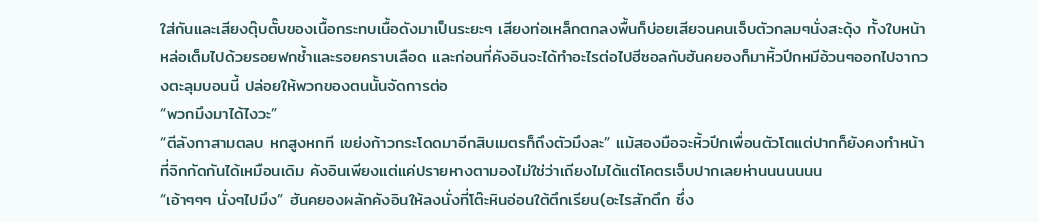ใส่กันและเสียงตุ๊บตั๊บของเนื้อกระทบเนื้อดังมาเป็นระยะๆ เสียงท่อเหล็กตกลงพื้นก็บ่อยเสียจนคนเจ็บตัวกลมๆนั่งสะดุ้ง ทั้งใบหน้าหล่อเต็มไปด้วยรอยฟกช้ำและรอยคราบเลือด และก่อนที่คังอินจะได้ทำอะไรต่อไปฮีซอลกับฮันคยองก็มาหิ้วปีกหมีอ้วนๆออกไปจากวงตะลุมบอนนี้ ปล่อยให้พวกของตนนั้นจัดการต่อ
“พวกมึงมาได้ไงวะ”
“ตีลังกาสามตลบ หกสูงหกที เขย่งก้าวกระโดดมาอีกสิบเมตรก็ถึงตัวมึงละ” แม้สองมือจะหิ้วปีกเพื่อนตัวโตแต่ปากก็ยังคงทำหน้าที่จิกกัดกันได้เหมือนเดิม คังอินเพียงแต่แค่ปรายหางตามองไม่ใช่ว่าเถียงไมได้แต่โคตรเจ็บปากเลยห่านนนนนนน
“เอ้าๆๆๆ นั่งๆไปมึง” ฮันคยองผลักคังอินให้ลงนั่งที่โต๊ะหินอ่อนใต้ตึกเรียน(อะไรสักตึก ซึ่ง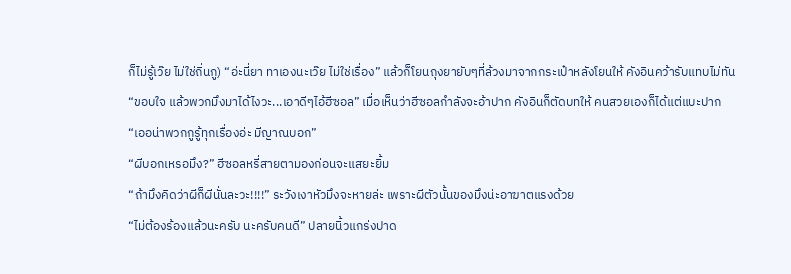ก็ไม่รู้เว๊ย ไม่ใช่ถิ่นกู) “อ่ะนี่ยา ทาเองนะเว๊ย ไม่ใช่เรื่อง” แล้วก็โยนถุงยายับๆที่ล้วงมาจากกระเป๋าหลังโยนให้ คังอินคว้ารับแทบไม่ทัน
“ขอบใจ แล้วพวกมึงมาได้ไงวะ...เอาดีๆไอ้ฮีซอล” เมื่อเห็นว่าฮีซอลกำลังจะอ้าปาก คังอินก็ตัดบทให้ คนสวยเองก็ได้แต่แบะปาก
“เออน่าพวกกูรู้ทุกเรื่องอ่ะ มีญาณบอก”
“ผีบอกเหรอมึง?” ฮีซอลหรี่สายตามองก่อนจะแสยะยิ้ม
“ถ้ามึงคิดว่าผีก็ผีนั่นละวะ!!!!” ระวังเงาหัวมึงจะหายล่ะ เพราะผีตัวนั้นของมึงน่ะอาฆาตแรงด้วย
“ไม่ต้องร้องแล้วนะครับ นะครับคนดี” ปลายนิ้วแกร่งปาด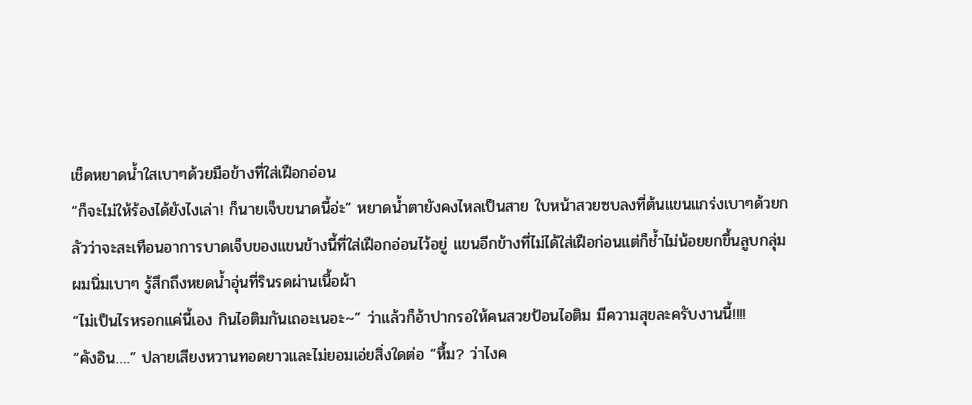เช็ดหยาดน้ำใสเบาๆด้วยมือข้างที่ใส่เฝือกอ่อน
“ก็จะไม่ให้ร้องได้ยังไงเล่า! ก็นายเจ็บขนาดนี้อ่ะ” หยาดน้ำตายังคงไหลเป็นสาย ใบหน้าสวยซบลงที่ต้นแขนแกร่งเบาๆด้วยกลัวว่าจะสะเทือนอาการบาดเจ็บของแขนข้างนี้ที่ใส่เฝือกอ่อนไว้อยู่ แขนอีกข้างที่ไม่ได้ใส่เฝือก่อนแต่ก็ช้ำไม่น้อยยกขึ้นลูบกลุ่มผมนิ่มเบาๆ รู้สึกถึงหยดน้ำอุ่นที่รินรดผ่านเนื้อผ้า
“ไม่เป็นไรหรอกแค่นี้เอง กินไอติมกันเถอะเนอะ~” ว่าแล้วก็อ้าปากรอให้คนสวยป้อนไอติม มีความสุขละครับงานนี้!!!!
“คังอิน….” ปลายเสียงหวานทอดยาวและไม่ยอมเอ่ยสิ่งใดต่อ “หื้ม? ว่าไงค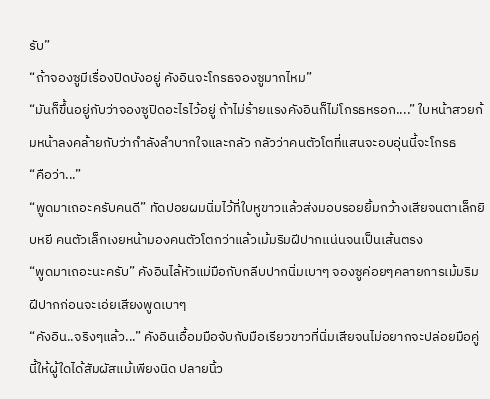รับ”
“ถ้าจองซูมีเรื่องปิดบังอยู่ คังอินจะโกรธจองซูมากไหม”
“มันก็ขึ้นอยู่กับว่าจองซูปิดอะไรไว้อยู่ ถ้าไม่ร้ายแรงคังอินก็ไม่โกรธหรอก....” ใบหน้าสวยก้มหน้าลงคล้ายกับว่ากำลังลำบากใจและกลัว กลัวว่าคนตัวโตที่แสนจะอบอุ่นนี้จะโกรธ
“คือว่า...”
“พูดมาเถอะครับคนดี” ทัดปอยผมนิ่มไว้ที่ใบหูขาวแล้วส่งมอบรอยยิ้มกว้างเสียจนตาเล็กยิบหยี คนตัวเล็กเงยหน้ามองคนตัวโตกว่าแล้วเม้มริมฝีปากแน่นจนเป็นเส้นตรง
“พูดมาเถอะนะครับ” คังอินไล้หัวแม่มือกับกลีบปากนิ่มเบาๆ จองซูค่อยๆคลายการเม้มริมฝีปากก่อนจะเอ่ยเสียงพูดเบาๆ
“คังอิน..จริงๆแล้ว...” คังอินเอื้อมมือจับกับมือเรียวขาวที่นิ่มเสียจนไม่อยากจะปล่อยมือคู่นี้ให้ผู้ใดได้สัมผัสแม้เพียงนิด ปลายนิ้ว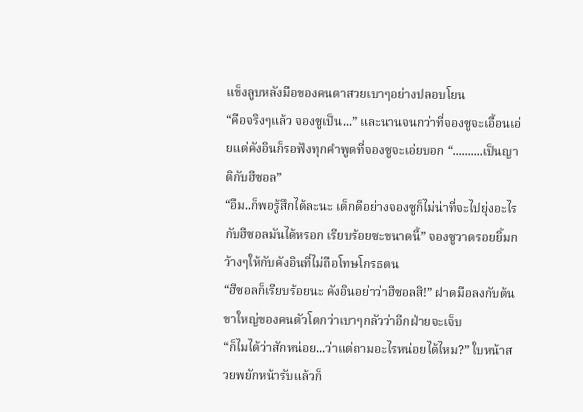แข็งลูบหลังมือของคนตาสวยเบาๆอย่างปลอบโยน
“คือจริงๆแล้ว จองซูเป็น...” และนานจนกว่าที่จองซูจะเอื้อนเอ่ยแต่คังอินก็รอฟังทุกคำพูดที่จองซูจะเอ่ยบอก “..........เป็นญาติกับฮีซอล”
“อืม..ก็พอรู้สึกได้ละนะ เด็กดีอย่างจองซูก็ไม่น่าที่จะไปยุ่งอะไรกับฮีซอลมันได้หรอก เรียบร้อยซะขนาดนี้” จองซูวาดรอยยิ้มกว้างๆให้กับคังอินที่ไม่ถือโทษโกรธตน
“ฮีซอลก็เรียบร้อยนะ คังอินอย่าว่าฮีซอลสิ!” ฝาดมือลงกับต้นขาใหญ่ของคนตัวโตกว่าเบาๆกลัวว่าอีกฝ่ายจะเจ็บ
“ก็ไมได้ว่าสักหน่อย...ว่าแต่ถามอะไรหน่อยได้ไหม?” ใบหน้าสวยพยักหน้ารับแล้วก็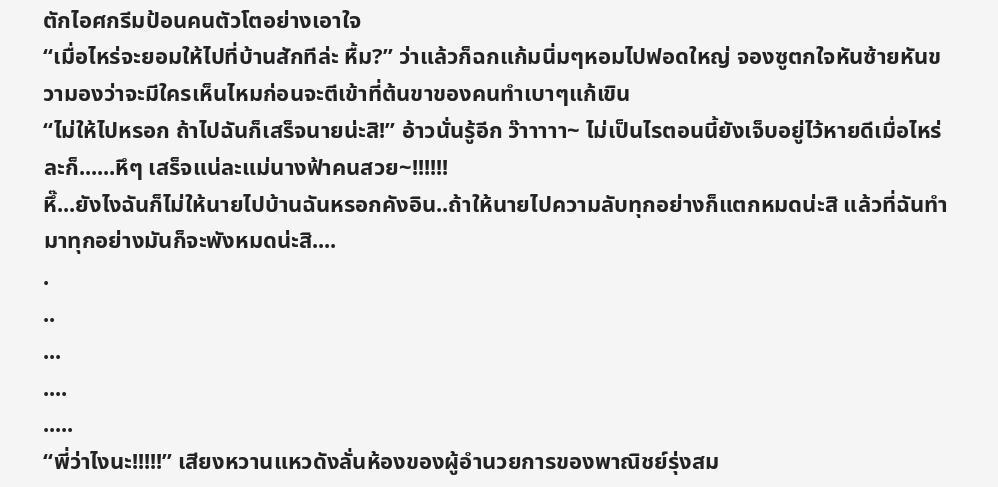ตักไอศกรีมป้อนคนตัวโตอย่างเอาใจ
“เมื่อไหร่จะยอมให้ไปที่บ้านสักทีล่ะ หื้ม?” ว่าแล้วก็ฉกแก้มนิ่มๆหอมไปฟอดใหญ่ จองซูตกใจหันซ้ายหันขวามองว่าจะมีใครเห็นไหมก่อนจะตีเข้าที่ต้นขาของคนทำเบาๆแก้เขิน
“ไม่ให้ไปหรอก ถ้าไปฉันก็เสร็จนายน่ะสิ!” อ้าวนั่นรู้อีก ว๊าาาาา~ ไม่เป็นไรตอนนี้ยังเจ็บอยู่ไว้หายดีเมื่อไหร่ละก็......หึๆ เสร็จแน่ละแม่นางฟ้าคนสวย~!!!!!!
หึ๊...ยังไงฉันก็ไม่ให้นายไปบ้านฉันหรอกคังอิน..ถ้าให้นายไปความลับทุกอย่างก็แตกหมดน่ะสิ แล้วที่ฉันทำมาทุกอย่างมันก็จะพังหมดน่ะสิ....
.
..
...
....
.....
“พี่ว่าไงนะ!!!!!” เสียงหวานแหวดังลั่นห้องของผู้อำนวยการของพาณิชย์รุ่งสม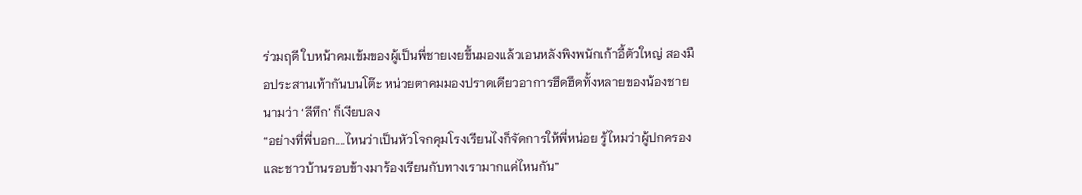ร่วมฤดี ใบหน้าคมเข้มของผู้เป็นพี่ชายเงยขึ้นมองแล้วเอนหลังพิงพนักเก้าอี้ตัวใหญ่ สองมือประสานเท้ากันบนโต๊ะ หน่วยตาคมมองปราดเดียวอาการฮึดฮึดทั้งหลายของน้องชายนามว่า ‘ลีทึก’ ก็เงียบลง
“อย่างที่พี่บอก....ไหนว่าเป็นหัวโจกคุมโรงเรียนไงก็จัดการให้พี่หน่อย รู้ไหมว่าผู้ปกครองและชาวบ้านรอบข้างมาร้องเรียนกับทางเรามากแค่ไหนกัน”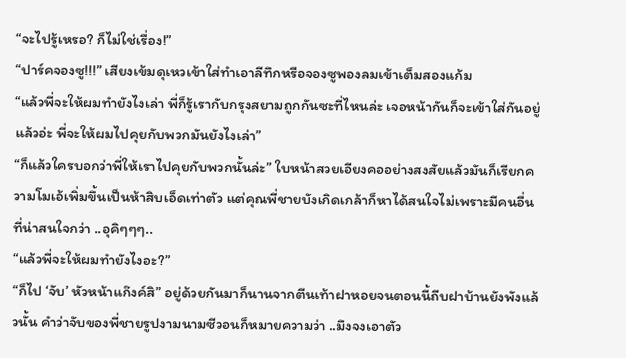“จะไปรู้เหรอ? ก็ไม่ใช่เรื่อง!”
“ปาร์คจองซู!!!” เสียงเข้มดุเหวเข้าใส่ทำเอาลีทึกหรือจองซูพองลมเข้าเต็มสองแก้ม
“แล้วพี่จะให้ผมทำยังไงเล่า พี่ก็รู้เรากับกรุงสยามถูกกันซะที่ไหนล่ะ เจอหน้ากันก็จะเข้าใส่กันอยู่แล้วอ่ะ พี่จะให้ผมไปคุยกับพวกมันยังไงเล่า”
“ก็แล้วใครบอกว่าพี่ให้เราไปคุยกับพวกนั้นล่ะ” ใบหน้าสวยเอียงคออย่างสงสัยแล้วมันก็เรียกความโมเอ้เพิ่มขึ้นเป็นห้าสิบเอ็ดเท่าตัว แต่คุณพี่ชายบังเกิดเกล้าก็หาได้สนใจไม่เพราะมีคนอื่นที่น่าสนใจกว่า ..อุคิๆๆๆ..
“แล้วพี่จะให้ผมทำยังไงอะ?”
“ก็ไป ‘จับ’ หัวหน้าแก๊งค์สิ” อยู่ด้วยกันมาก็นานจากตีนเท้าฝาหอยจนตอนนี้ถีบฝาบ้านยังพังแล้วนั้น คำว่าจับของพี่ชายรูปงามนามซีวอนก็หมายความว่า ..มึงจงเอาตัว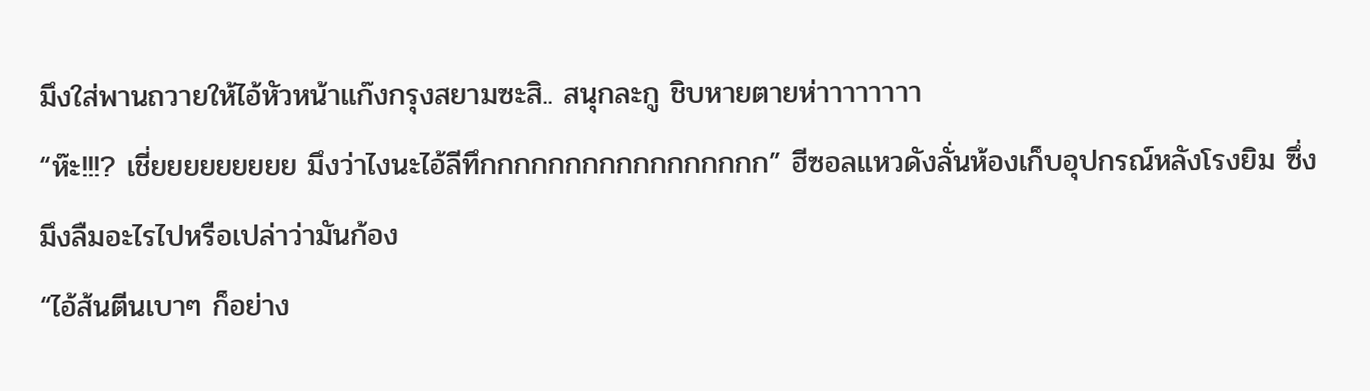มึงใส่พานถวายให้ไอ้หัวหน้าแก๊งกรุงสยามซะสิ.. สนุกละกู ชิบหายตายห่าาาาาาาา
“ห๊ะ!!!? เชี่ยยยยยยยยย มึงว่าไงนะไอ้ลีทึกกกกกกกกกกกกกกกกก” ฮีซอลแหวดังลั่นห้องเก็บอุปกรณ์หลังโรงยิม ซึ่งมึงลืมอะไรไปหรือเปล่าว่ามันก้อง
“ไอ้ส้นตีนเบาๆ ก็อย่าง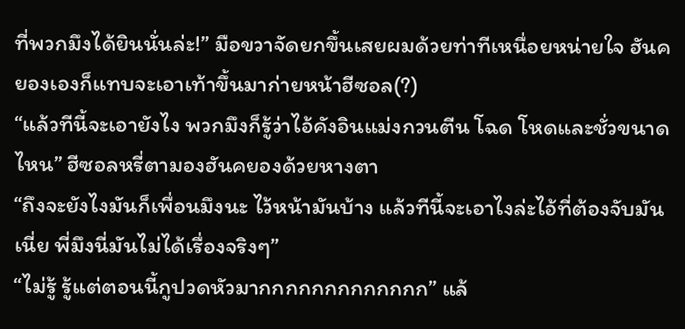ที่พวกมึงได้ยินนั่นล่ะ!” มือขวาจัดยกขึ้นเสยผมด้วยท่าทีเหนื่อยหน่ายใจ ฮันคยองเองก็แทบจะเอาเท้าขึ้นมาก่ายหน้าฮีซอล(?)
“แล้วทีนี้จะเอายังไง พวกมึงก็รู้ว่าไอ้คังอินแม่งกวนตีน โฉด โหดและชั่วขนาดไหน” ฮีซอลหรี่ตามองฮันคยองด้วยหางตา
“ถึงจะยังไงมันก็เพื่อนมึงนะ ไว้หน้ามันบ้าง แล้วทีนี้จะเอาไงล่ะไอ้ที่ต้องจับมันเนี่ย พี่มึงนี่มันไม่ได้เรื่องจริงๆ”
“ไม่รู้ รู้แต่ตอนนี้กูปวดหัวมากกกกกกกกกกกกก” แล้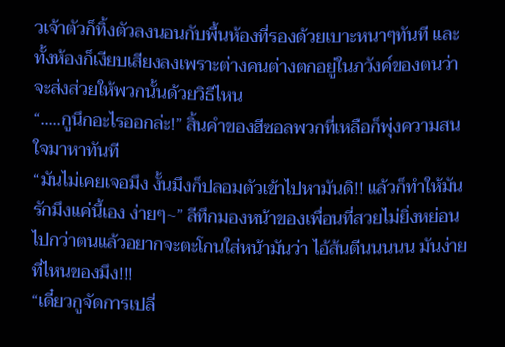วเจ้าตัวก็ทิ้งตัวลงนอนกับพื้นห้องที่รองด้วยเบาะหนาๆทันที และทั้งห้องก็เงียบเสียงลงเพราะต่างคนต่างตกอยู่ในภวังค์ของตนว่าจะส่งส่วยให้พวกนั้นด้วยวิธีไหน
“.....กูนึกอะไรออกล่ะ!” สิ้นคำของฮีซอลพวกที่เหลือก็พุ่งความสนใจมาหาทันที
“มันไม่เคยเจอมึง งั้นมึงก็ปลอมตัวเข้าไปหามันดิ!! แล้วก็ทำให้มันรักมึงแค่นี้เอง ง่ายๆ~” ลีทึกมองหน้าของเพื่อนที่สวยไม่ยิ่งหย่อนไปกว่าตนแล้วอยากจะตะโกนใส่หน้ามันว่า ไอ้ส้นตีนนนนน มันง่ายที่ไหนของมึง!!!
“เดี๋ยวกูจัดการเปลี่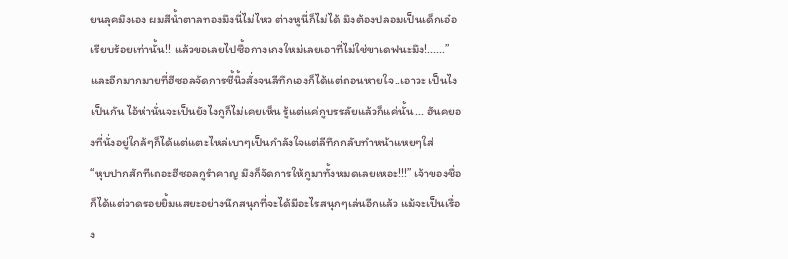ยนลุคมึงเอง ผมสีน้ำตาลทองมึงนี่ไม่ไหว ต่างหูนี่ก็ไม่ได้ มึงต้องปลอมเป็นเด็กเอ๋อ เรียบร้อยเท่านั้น!! แล้วขอเลยไปซื้อกางเกงใหม่เลยเอาที่ไม่ใช่ขาเดฟนะมึง!......” และอีกมากมายที่ฮีซอลจัดการชี้นิ้วสั่งจนลีทึกเองก็ได้แต่ถอนหายใจ..เอาวะ เป็นไงเป็นกัน ไอ้ห่านั่นจะเป็นยังไงกูก็ไม่เคยเห็น รู้แต่แค่กูบรรลัยแล้วก็แค่นั้น... ฮันคยองที่นั่งอยู่ใกล้ๆก็ได้แต่แตะไหล่เบาๆเป็นกำลังใจแต่ลีทึกกลับทำหน้าแหยๆใส่
“หุบปากสักทีเถอะฮีซอลกูรำคาญ มึงก็จัดการให้กูมาทั้งหมดเลยเหอะ!!!” เจ้าของชื่อก็ได้แต่วาดรอยยิ้มแสยะอย่างนึกสนุกที่จะได้มีอะไรสนุกๆเล่นอีกแล้ว แม้จะเป็นเรื่อง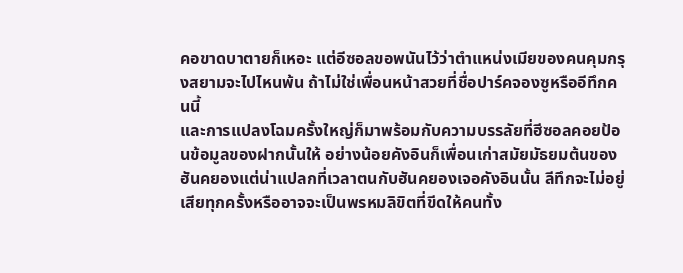คอขาดบาตายก็เหอะ แต่อีซอลขอพนันไว้ว่าตำแหน่งเมียของคนคุมกรุงสยามจะไปไหนพ้น ถ้าไม่ใช่เพื่อนหน้าสวยที่ชื่อปาร์คจองซูหรืออีทึกคนนี้
และการแปลงโฉมครั้งใหญ่ก็มาพร้อมกับความบรรลัยที่ฮีซอลคอยป้อนข้อมูลของฝากนั้นให้ อย่างน้อยคังอินก็เพื่อนเก่าสมัยมัธยมต้นของฮันคยองแต่น่าแปลกที่เวลาตนกับฮันคยองเจอคังอินนั้น ลีทึกจะไม่อยู่เสียทุกครั้งหรืออาจจะเป็นพรหมลิขิตที่ขีดให้คนทั้ง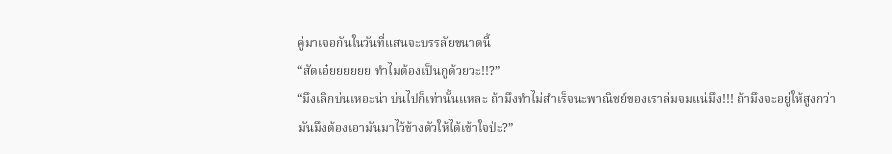คู่มาเจอกันในวันที่แสนจะบรรลัยขนาดนี้
“สัดเอ๋ยยยยยย ทำไมต้องเป็นกูด้วยวะ!!?”
“มึงเลิกบ่นเหอะน่า บ่นไปก็เท่านั้นแหละ ถ้ามึงทำไม่สำเร็จนะพาณิชย์ของเราล่มจมแน่มึง!!! ถ้ามึงจะอยู่ให้สูงกว่ามันมึงต้องเอามันมาไว้ข้างตัวให้ได้เข้าใจป่ะ?”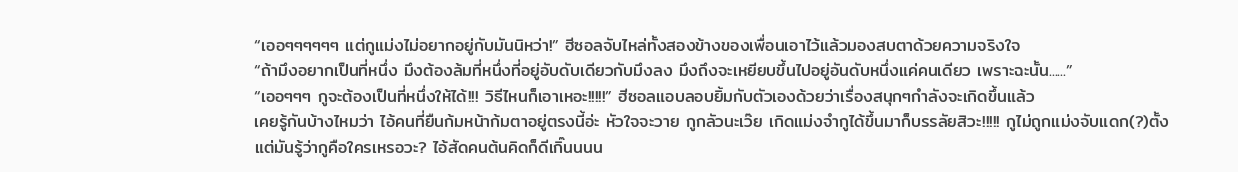“เออๆๆๆๆๆๆ แต่กูแม่งไม่อยากอยู่กับมันนิหว่า!” ฮีซอลจับไหล่ทั้งสองข้างของเพื่อนเอาไว้แล้วมองสบตาด้วยความจริงใจ
“ถ้ามึงอยากเป็นที่หนึ่ง มึงต้องล้มที่หนึ่งที่อยู่อับดับเดียวกับมึงลง มึงถึงจะเหยียบขึ้นไปอยู่อันดับหนึ่งแค่คนเดียว เพราะฉะนั้น......”
“เออๆๆๆ กูจะต้องเป็นที่หนึ่งให้ได้!!! วิธีไหนก็เอาเหอะ!!!!!” ฮีซอลแอบลอบยิ้มกับตัวเองด้วยว่าเรื่องสนุกๆกำลังจะเกิดขึ้นแล้ว
เคยรู้กันบ้างไหมว่า ไอ้คนที่ยืนก้มหน้าก้มตาอยู่ตรงนี้อ่ะ หัวใจจะวาย กูกลัวนะเว๊ย เกิดแม่งจำกูได้ขึ้นมาก็บรรลัยสิวะ!!!!! กูไม่ถูกแม่งจับแดก(?)ตั้งแต่มันรู้ว่ากูคือใครเหรอวะ? ไอ้สัดคนต้นคิดก็ดีเกิ๊นนนน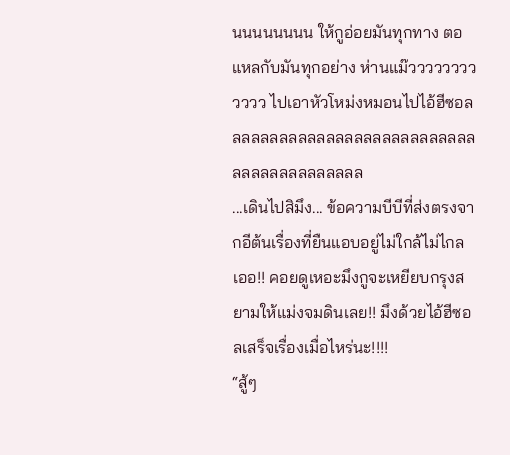นนนนนนนน ให้กูอ่อยมันทุกทาง ตอแหลกับมันทุกอย่าง ห่านแม๊วววววววววววว ไปเอาหัวโหม่งหมอนไปไอ้ฮีซอลลลลลลลลลลลลลลลลลลลลลลลลลลลลลลลลลลลลลลลลล
...เดินไปสิมึง... ข้อความบีบีที่ส่งตรงจากอีต้นเรื่องที่ยืนแอบอยู่ไม่ใกล้ไม่ไกล เออ!! คอยดูเหอะมึงกูจะเหยียบกรุงสยามให้แม่งจมดินเลย!! มึงด้วยไอ้ฮีซอลเสร็จเรื่องเมื่อไหร่นะ!!!!
“สู้ๆ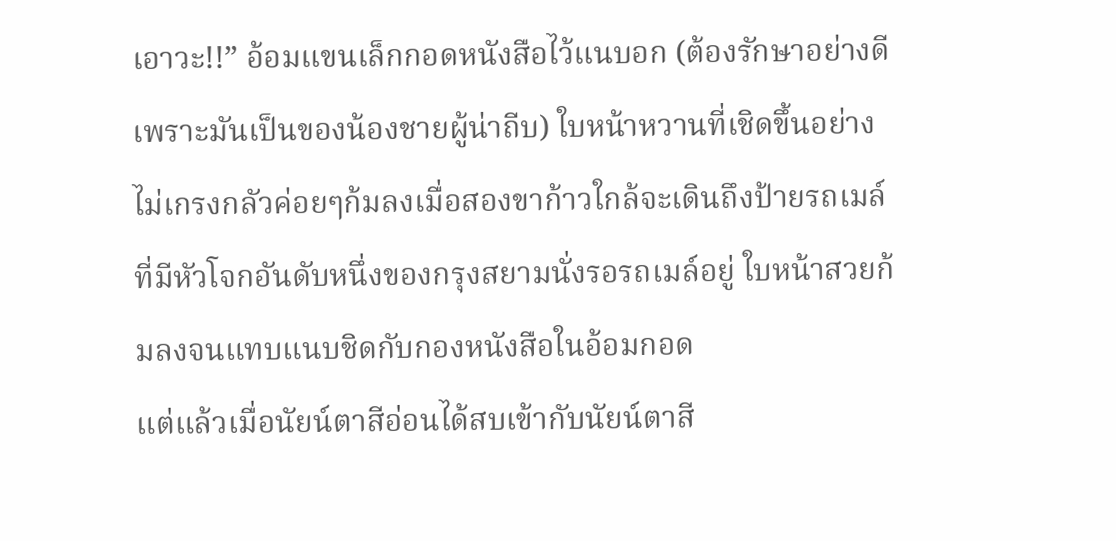เอาวะ!!” อ้อมแขนเล็กกอดหนังสือไว้แนบอก (ต้องรักษาอย่างดีเพราะมันเป็นของน้องชายผู้น่าถีบ) ใบหน้าหวานที่เชิดขึ้นอย่างไม่เกรงกลัวค่อยๆก้มลงเมื่อสองขาก้าวใกล้จะเดินถึงป้ายรถเมล์ที่มีหัวโจกอันดับหนึ่งของกรุงสยามนั่งรอรถเมล์อยู่ ใบหน้าสวยก้มลงจนแทบแนบชิดกับกองหนังสือในอ้อมกอด
แต่แล้วเมื่อนัยน์ตาสีอ่อนได้สบเข้ากับนัยน์ตาสี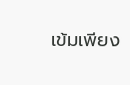เข้มเพียง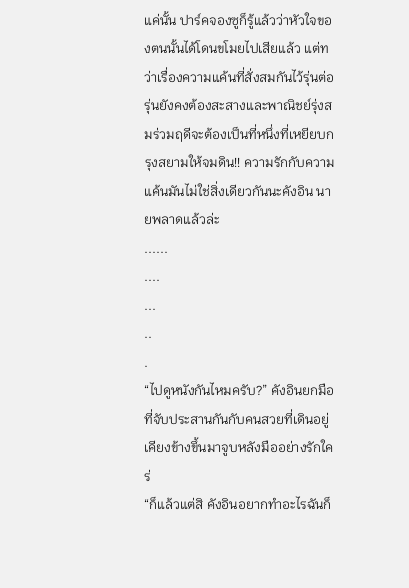แค่นั้น ปาร์คจองซูก็รู้แล้วว่าหัวใจของตนนั้นได้โดนขโมยไปเสียแล้ว แต่ทว่าเรื่องความแค้นที่สั่งสมกันไว้รุ่นต่อรุ่นยังคงต้องสะสางและพาณิชย์รุ่งสมร่วมฤดีจะต้องเป็นที่หนึ่งที่เหยียบกรุงสยามให้จมดิน!! ความรักกับความแค้นมันไม่ใช่สิ่งเดียวกันนะคังอิน นายพลาดแล้วล่ะ
......
....
...
..
.
“ไปดูหนังกันไหมครับ?” คังอินยกมือที่จับประสานกันกับคนสวยที่เดินอยู่เคียงข้างขึ้นมาจูบหลังมืออย่างรักใคร่
“ก็แล้วแต่สิ คังอินอยากทำอะไรฉันก็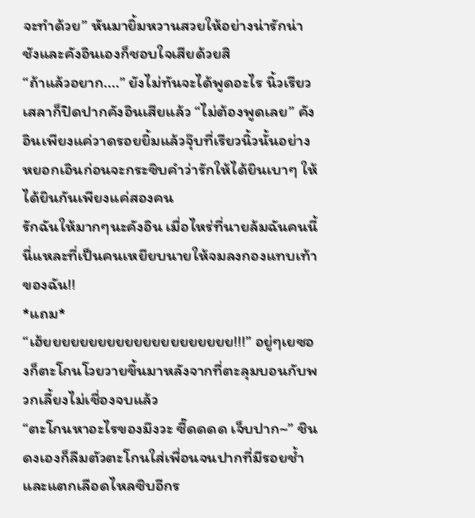จะทำด้วย” หันมายิ้มหวานสวยให้อย่างน่ารักน่าชังและคังอินเองก็ชอบใจเสียด้วยสิ
“ถ้าแล้วอยาก....” ยังไม่ทันจะได้พูดอะไร นิ้วเรียวเสลาก็ปิดปากคังอินเสียแล้ว “ไม่ต้องพูดเลย” คังอินเพียงแค่วาดรอยยิ้มแล้วจุ๊บที่เรียวนิ้วนั้นอย่างหยอกเอินก่อนจะกระซิบคำว่ารักให้ได้ยินเบาๆ ให้ได้ยินกันเพียงแค่สองคน
รักฉันให้มากๆนะคังอิน เมื่อไหร่ที่นายล้มฉันคนนี้นี่แหละที่เป็นคนเหยียบนายให้จมลงกองแทบเท้าของฉัน!!
*แถม*
“เฮ้ยยยยยยยยยยยยยยยยยยยยย!!!” อยู่ๆเยซองก็ตะโกนโวยวายขึ้นมาหลังจากที่ตะลุมบอนกับพวกเลี้ยงไม่เชื่องจบแล้ว
“ตะโกนหาอะไรของมึงวะ ซี๊ดดดด เจ็บปาก~” ชินดงเองก็ลืมตัวตะโกนใส่เพื่อนจนปากที่มีรอยช้ำและแตกเลือดไหลซิบอีกร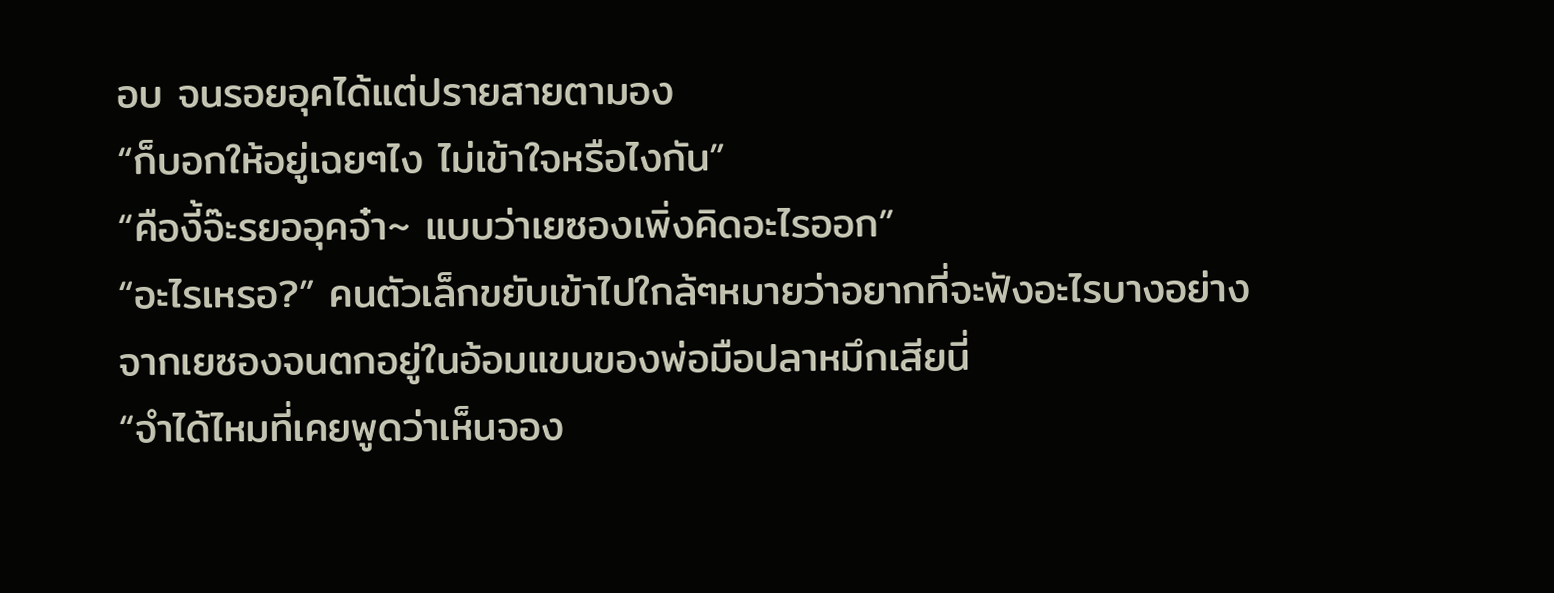อบ จนรอยอุคได้แต่ปรายสายตามอง
“ก็บอกให้อยู่เฉยๆไง ไม่เข้าใจหรือไงกัน”
“คืองี้จ๊ะรยออุคจ๋า~ แบบว่าเยซองเพิ่งคิดอะไรออก”
“อะไรเหรอ?” คนตัวเล็กขยับเข้าไปใกล้ๆหมายว่าอยากที่จะฟังอะไรบางอย่างจากเยซองจนตกอยู่ในอ้อมแขนของพ่อมือปลาหมึกเสียนี่
“จำได้ไหมที่เคยพูดว่าเห็นจอง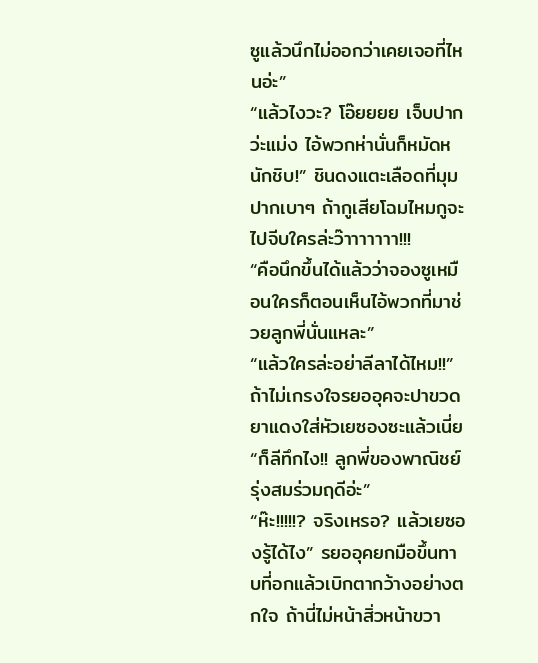ซูแล้วนึกไม่ออกว่าเคยเจอที่ไหนอ่ะ”
“แล้วไงวะ? โอ๊ยยยย เจ็บปากว่ะแม่ง ไอ้พวกห่านั่นก็หมัดหนักชิบ!” ชินดงแตะเลือดที่มุมปากเบาๆ ถ้ากูเสียโฉมไหมกูจะไปจีบใครล่ะว๊าาาาาาา!!!
“คือนึกขึ้นได้แล้วว่าจองซูเหมือนใครก็ตอนเห็นไอ้พวกที่มาช่วยลูกพี่นั่นแหละ”
“แล้วใครล่ะอย่าลีลาได้ไหม!!” ถ้าไม่เกรงใจรยออุคจะปาขวดยาแดงใส่หัวเยซองซะแล้วเนี่ย
“ก็ลีทึกไง!! ลูกพี่ของพาณิชย์รุ่งสมร่วมฤดีอ่ะ”
“ห๊ะ!!!!!? จริงเหรอ? แล้วเยซองรู้ได้ไง” รยออุคยกมือขึ้นทาบที่อกแล้วเบิกตากว้างอย่างตกใจ ถ้านี่ไม่หน้าสิ่วหน้าขวา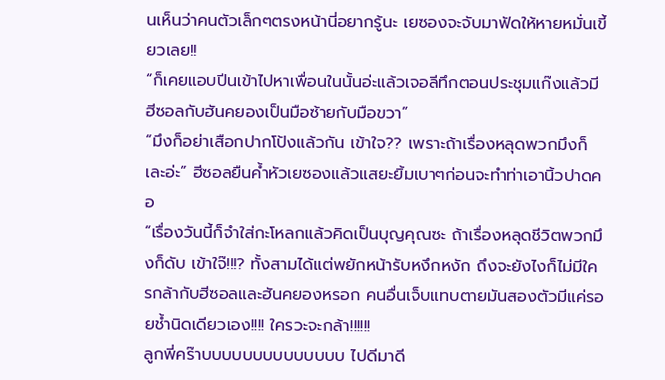นเห็นว่าคนตัวเล็กๆตรงหน้านี่อยากรู้นะ เยซองจะจับมาฟัดให้หายหมั่นเขี้ยวเลย!!
“ก็เคยแอบปีนเข้าไปหาเพื่อนในนั้นอ่ะแล้วเจอลีทึกตอนประชุมแก๊งแล้วมีฮีซอลกับฮันคยองเป็นมือซ้ายกับมือขวา”
“มึงก็อย่าเสือกปากโป้งแล้วกัน เข้าใจ?? เพราะถ้าเรื่องหลุดพวกมึงก็เละอ่ะ” ฮีซอลยืนค้ำหัวเยซองแล้วแสยะยิ้มเบาๆก่อนจะทำท่าเอานิ้วปาดคอ
“เรื่องวันนี้ก็จำใส่กะโหลกแล้วคิดเป็นบุญคุณซะ ถ้าเรื่องหลุดชีวิตพวกมึงก็ดับ เข้าใจ๊!!!? ทั้งสามได้แต่พยักหน้ารับหงึกหงัก ถึงจะยังไงก็ไม่มีใครกล้ากับฮีซอลและฮันคยองหรอก คนอื่นเจ็บแทบตายมันสองตัวมีแค่รอยช้ำนิดเดียวเอง!!!! ใครวะจะกล้า!!!!!!
ลูกพี่คร๊าบบบบบบบบบบบบบบ ไปดีมาดี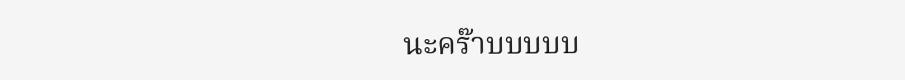นะคร๊าบบบบบ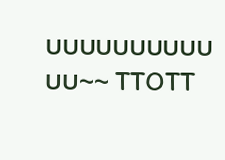บบบบบบบบบบบบ~~ TTOTT